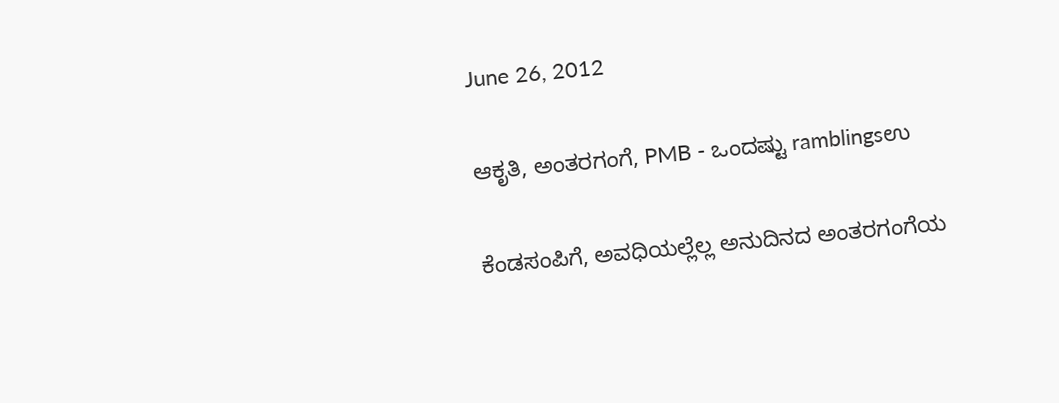June 26, 2012

ಆಕೃತಿ, ಅಂತರಗಂಗೆ, PMB - ಒಂದಷ್ಟು ramblingsಉ

ಕೆಂಡಸಂಪಿಗೆ, ಅವಧಿಯಲ್ಲೆಲ್ಲ ಅನುದಿನದ ಅಂತರಗಂಗೆಯ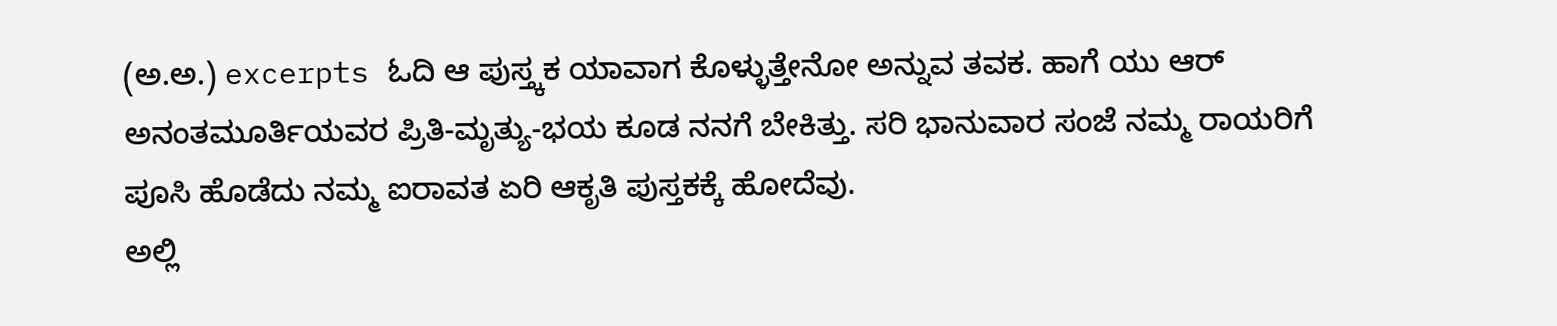(ಅ.ಅ.) excerpts ಓದಿ ಆ ಪುಸ್ತ್ಕಕ ಯಾವಾಗ ಕೊಳ್ಳುತ್ತೇನೋ ಅನ್ನುವ ತವಕ. ಹಾಗೆ ಯು ಆರ್ ಅನಂತಮೂರ್ತಿಯವರ ಪ್ರಿತಿ-ಮೃತ್ಯು-ಭಯ ಕೂಡ ನನಗೆ ಬೇಕಿತ್ತು. ಸರಿ ಭಾನುವಾರ ಸಂಜೆ ನಮ್ಮ ರಾಯರಿಗೆ ಪೂಸಿ ಹೊಡೆದು ನಮ್ಮ ಐರಾವತ ಏರಿ ಆಕೃತಿ ಪುಸ್ತಕಕ್ಕೆ ಹೋದೆವು.
ಅಲ್ಲಿ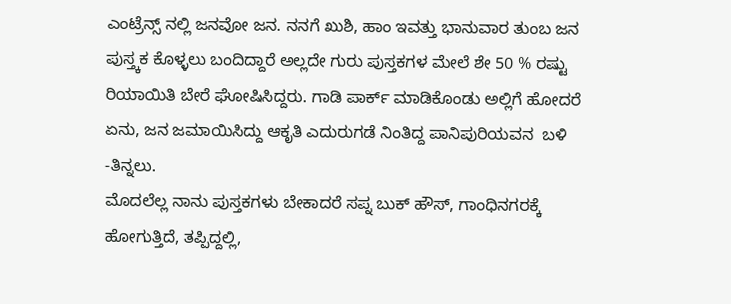ಎಂಟ್ರೆನ್ಸ್ ನಲ್ಲಿ ಜನವೋ ಜನ. ನನಗೆ ಖುಶಿ, ಹಾಂ ಇವತ್ತು ಭಾನುವಾರ ತುಂಬ ಜನ ಪುಸ್ತ್ಕಕ ಕೊಳ್ಳಲು ಬಂದಿದ್ದಾರೆ ಅಲ್ಲದೇ ಗುರು ಪುಸ್ತಕಗಳ ಮೇಲೆ ಶೇ 50 % ರಷ್ಟು ರಿಯಾಯಿತಿ ಬೇರೆ ಘೋಷಿಸಿದ್ದರು. ಗಾಡಿ ಪಾರ್ಕ್ ಮಾಡಿಕೊಂಡು ಅಲ್ಲಿಗೆ ಹೋದರೆ ಏನು, ಜನ ಜಮಾಯಿಸಿದ್ದು ಆಕೃತಿ ಎದುರುಗಡೆ ನಿಂತಿದ್ದ ಪಾನಿಪುರಿಯವನ  ಬಳಿ -ತಿನ್ನಲು.
ಮೊದಲೆಲ್ಲ ನಾನು ಪುಸ್ತಕಗಳು ಬೇಕಾದರೆ ಸಪ್ನ ಬುಕ್ ಹೌಸ್, ಗಾಂಧಿನಗರಕ್ಕೆ ಹೋಗುತ್ತಿದೆ, ತಪ್ಪಿದ್ದಲ್ಲಿ,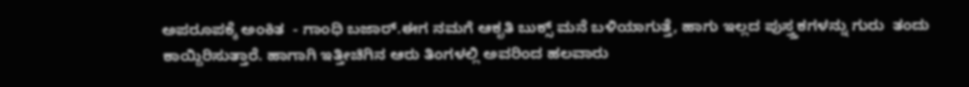ಅಪರೂಪಕ್ಕೆ ಅಂಕಿತ  - ಗಾಂಧಿ ಬಜಾರ್.ಈಗ ನಮಗೆ ಆಕೃತಿ ಬುಕ್ಸ್ ಮನೆ ಬಳಿಯಾಗುತ್ತೆ, ಹಾಗು ಇಲ್ಲದ ಪುಸ್ತ್ತಕಗಳನ್ನು ಗುರು  ತಂದು ಕಾಯ್ದಿರಿಸುತ್ತಾರೆ. ಹಾಗಾಗಿ ಇತ್ತೀಚಿಗಿನ ಆರು ತಿಂಗಳಲ್ಲಿ ಅವರಿಂದ ಹಲವಾರು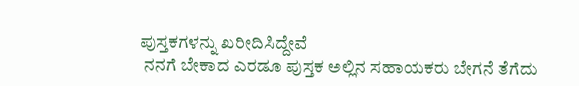ಪುಸ್ತಕಗಳನ್ನು ಖರೀದಿಸಿದ್ದೇವೆ
 ನನಗೆ ಬೇಕಾದ ಎರಡೂ ಪುಸ್ತಕ ಅಲ್ಲಿನ ಸಹಾಯಕರು ಬೇಗನೆ ತೆಗೆದು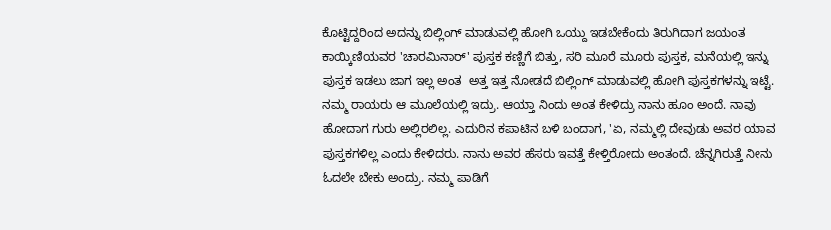ಕೊಟ್ಟಿದ್ದರಿಂದ ಅದನ್ನು ಬಿಲ್ಲಿಂಗ್ ಮಾಡುವಲ್ಲಿ ಹೋಗಿ ಒಯ್ದು ಇಡಬೇಕೆಂದು ತಿರುಗಿದಾಗ ಜಯಂತ ಕಾಯ್ಕಿಣಿಯವರ 'ಚಾರಮಿನಾರ್' ಪುಸ್ತಕ ಕಣ್ಣಿಗೆ ಬಿತ್ತು, ಸರಿ ಮೂರೆ ಮೂರು ಪುಸ್ತಕ, ಮನೆಯಲ್ಲಿ ಇನ್ನು ಪುಸ್ತಕ ಇಡಲು ಜಾಗ ಇಲ್ಲ ಅಂತ  ಅತ್ತ ಇತ್ತ ನೋಡದೆ ಬಿಲ್ಲಿಂಗ್ ಮಾಡುವಲ್ಲಿ ಹೋಗಿ ಪುಸ್ತಕಗಳನ್ನು ಇಟ್ಟೆ. ನಮ್ಮ ರಾಯರು ಆ ಮೂಲೆಯಲ್ಲಿ ಇದ್ರು. ಆಯ್ತಾ ನಿಂದು ಅಂತ ಕೇಳಿದ್ರು ನಾನು ಹೂಂ ಅಂದೆ. ನಾವು ಹೋದಾಗ ಗುರು ಅಲ್ಲಿರಲಿಲ್ಲ. ಎದುರಿನ ಕಪಾಟಿನ ಬಳಿ ಬಂದಾಗ, 'ಏ, ನಮ್ಮಲ್ಲಿ ದೇವುಡು ಅವರ ಯಾವ ಪುಸ್ತಕಗಳಿಲ್ಲ ಎಂದು ಕೇಳಿದರು. ನಾನು ಅವರ ಹೆಸರು ಇವತ್ತೆ ಕೇಳ್ತಿರೋದು ಅಂತಂದೆ. ಚೆನ್ನಗಿರುತ್ತೆ ನೀನು ಓದಲೇ ಬೇಕು ಅಂದ್ರು. ನಮ್ಮ ಪಾಡಿಗೆ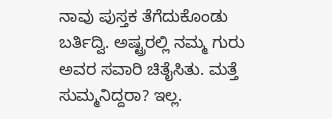ನಾವು ಪುಸ್ತಕ ತೆಗೆದುಕೊಂಡು ಬರ್ತಿದ್ವಿ. ಅಷ್ಟ್ರರಲ್ಲಿ ನಮ್ಮ ಗುರು ಅವರ ಸವಾರಿ ಚಿತೈಸಿತು. ಮತ್ತೆ ಸುಮ್ಮನಿದ್ದರಾ? ಇಲ್ಲ.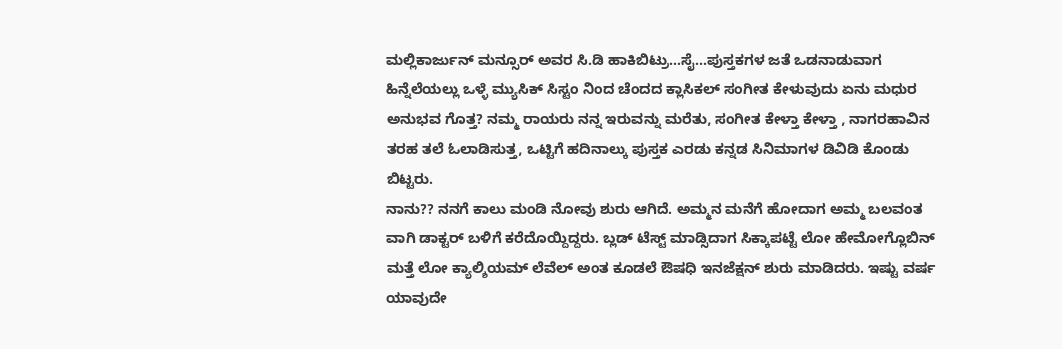ಮಲ್ಲಿಕಾರ್ಜುನ್ ಮನ್ಸೂರ್ ಅವರ ಸಿ.ಡಿ ಹಾಕಿಬಿಟ್ರು...ಸೈ...ಪುಸ್ತಕಗಳ ಜತೆ ಒಡನಾಡುವಾಗ ಹಿನ್ನೆಲೆಯಲ್ಲು ಒಳ್ಳೆ ಮ್ಯುಸಿಕ್ ಸಿಸ್ಟಂ ನಿಂದ ಚೆಂದದ ಕ್ಲಾಸಿಕಲ್ ಸಂಗೀತ ಕೇಳುವುದು ಏನು ಮಧುರ ಅನುಭವ ಗೊತ್ತ? ನಮ್ಮ ರಾಯರು ನನ್ನ ಇರುವನ್ನು ಮರೆತು, ಸಂಗೀತ ಕೇಳ್ತಾ ಕೇಳ್ತಾ , ನಾಗರಹಾವಿನ ತರಹ ತಲೆ ಓಲಾಡಿಸುತ್ತ, ಒಟ್ಟಿಗೆ ಹದಿನಾಲ್ಕು ಪುಸ್ತಕ ಎರಡು ಕನ್ನಡ ಸಿನಿಮಾಗಳ ಡಿವಿಡಿ ಕೊಂಡು ಬಿಟ್ಟರು.
ನಾನು?? ನನಗೆ ಕಾಲು ಮಂಡಿ ನೋವು ಶುರು ಆಗಿದೆ. ಅಮ್ಮನ ಮನೆಗೆ ಹೋದಾಗ ಅಮ್ಮ ಬಲವಂತ ವಾಗಿ ಡಾಕ್ಟರ್ ಬಳಿಗೆ ಕರೆದೊಯ್ದಿದ್ದರು. ಬ್ಲಡ್ ಟೆಸ್ಟ್ ಮಾಡ್ಸಿದಾಗ ಸಿಕ್ಕಾಪಟ್ಟೆ ಲೋ ಹೇಮೋಗ್ಲೊಬಿನ್ ಮತ್ತೆ ಲೋ ಕ್ಯಾಲ್ಶಿಯಮ್ ಲೆವೆಲ್ ಅಂತ ಕೂಡಲೆ ಔಷಧಿ ಇನಜೆಕ್ಷನ್ ಶುರು ಮಾಡಿದರು. ಇಷ್ಟು ವರ್ಷ ಯಾವುದೇ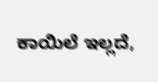ಕಾಯಿಲೆ ಇಲ್ಲದೆ,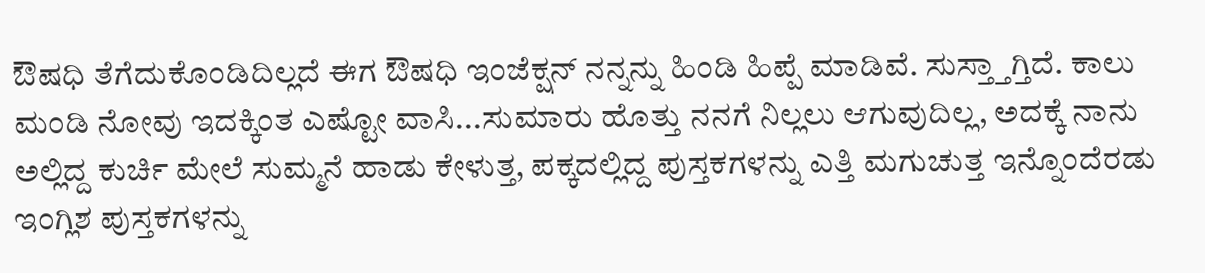ಔಷಧಿ ತೆಗೆದುಕೊಂಡಿದಿಲ್ಲದೆ ಈಗ ಔಷಧಿ ಇಂಜೆಕ್ಷನ್ ನನ್ನನ್ನು ಹಿಂಡಿ ಹಿಪ್ಪೆ ಮಾಡಿವೆ. ಸುಸ್ತ್ತಾಗ್ತಿದೆ. ಕಾಲು ಮಂಡಿ ನೋವು ಇದಕ್ಕಿಂತ ಎಷ್ಟೋ ವಾಸಿ...ಸುಮಾರು ಹೊತ್ತು ನನಗೆ ನಿಲ್ಲಲು ಆಗುವುದಿಲ್ಲ, ಅದಕ್ಕೆ ನಾನು ಅಲ್ಲಿದ್ದ ಕುರ್ಚಿ ಮೇಲೆ ಸುಮ್ಮನೆ ಹಾಡು ಕೇಳುತ್ತ, ಪಕ್ಕದಲ್ಲಿದ್ದ ಪುಸ್ತಕಗಳನ್ನು ಎತ್ತಿ ಮಗುಚುತ್ತ ಇನ್ನೊಂದೆರಡು ಇಂಗ್ಲಿಶ ಪುಸ್ತಕಗಳನ್ನು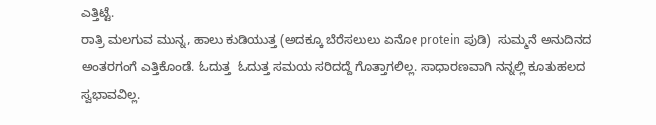ಎತ್ತಿಟ್ಟೆ.
ರಾತ್ರಿ ಮಲಗುವ ಮುನ್ನ, ಹಾಲು ಕುಡಿಯುತ್ತ (ಅದಕ್ಕೂ ಬೆರೆಸಲುಲು ಏನೋ protein ಪುಡಿ)  ಸುಮ್ಮನೆ ಅನುದಿನದ ಅಂತರಗಂಗೆ ಎತ್ತಿಕೊಂಡೆ. ಓದುತ್ತ  ಓದುತ್ತ ಸಮಯ ಸರಿದದ್ದೆ ಗೊತ್ತಾಗಲಿಲ್ಲ. ಸಾಧಾರಣವಾಗಿ ನನ್ನಲ್ಲಿ ಕೂತುಹಲದ ಸ್ವಭಾವವಿಲ್ಲ.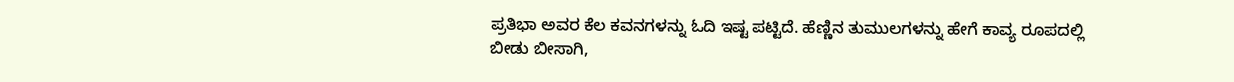ಪ್ರತಿಭಾ ಅವರ ಕೆಲ ಕವನಗಳನ್ನು ಓದಿ ಇಷ್ಟ ಪಟ್ಟಿದೆ. ಹೆಣ್ಣಿನ ತುಮುಲಗಳನ್ನು ಹೇಗೆ ಕಾವ್ಯ ರೂಪದಲ್ಲಿ ಬೀಡು ಬೀಸಾಗಿ,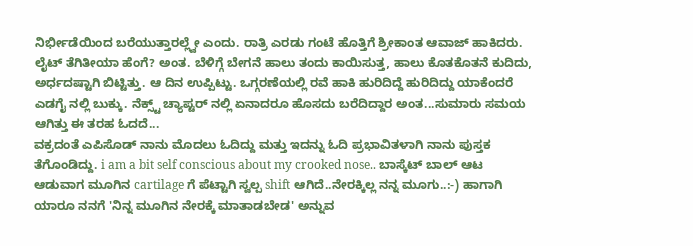ನಿರ್ಭೀಡೆಯಿಂದ ಬರೆಯುತ್ತಾರಲ್ಲ್ವೇ ಎಂದು. ರಾತ್ರಿ ಎರಡು ಗಂಟೆ ಹೊತ್ತಿಗೆ ಶ್ರೀಕಾಂತ ಆವಾಜ್ ಹಾಕಿದರು. ಲೈಟ್ ತೆಗಿತೀಯಾ ಹೆಂಗೆ? ಅಂತ. ಬೆಳಿಗ್ಗೆ ಬೇಗನೆ ಹಾಲು ತಂದು ಕಾಯಿಸುತ್ತ, ಹಾಲು ಕೊತಕೊತನೆ ಕುದಿದು, ಅರ್ಧದಷ್ಟಾಗಿ ಬಿಟ್ಟಿತ್ತು. ಆ ದಿನ ಉಪ್ಪಿಟ್ಟು. ಒಗ್ಗರಣೆಯಲ್ಲಿ ರವೆ ಹಾಕಿ ಹುರಿದಿದ್ದೆ ಹುರಿದಿದ್ದು ಯಾಕೆಂದರೆ ಎಡಗೈ ನಲ್ಲಿ ಬುಕ್ಕು. ನೆಕ್ಸ್ಟ್ ಚ್ಯಾಪ್ಟರ್ ನಲ್ಲಿ ಏನಾದರೂ ಹೊಸದು ಬರೆದಿದ್ದಾರ ಅಂತ...ಸುಮಾರು ಸಮಯ ಆಗಿತ್ತು ಈ ತರಹ ಓದದೆ...
ವಕ್ರದಂತೆ ಎಪಿಸೊಡ್ ನಾನು ಮೊದಲು ಓದಿದ್ದು ಮತ್ತು ಇದನ್ನು ಓದಿ ಪ್ರಭಾವಿತಳಾಗಿ ನಾನು ಪುಸ್ತಕ ತೆಗೊಂಡಿದ್ದು. i am a bit self conscious about my crooked nose.. ಬಾಸ್ಕೆಟ್ ಬಾಲ್ ಆಟ ಆಡುವಾಗ ಮೂಗಿನ cartilage ಗೆ ಪೆಟ್ಟಾಗಿ ಸ್ವಲ್ಪ shift ಆಗಿದೆ..ನೇರಕ್ಕಿಲ್ಲ ನನ್ನ ಮೂಗು..:-) ಹಾಗಾಗಿ ಯಾರೂ ನನಗೆ 'ನಿನ್ನ ಮೂಗಿನ ನೇರಕ್ಕೆ ಮಾತಾಡಬೇಡ' ಅನ್ನುವ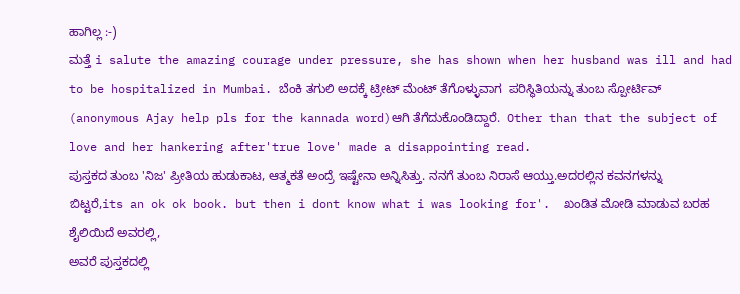ಹಾಗಿಲ್ಲ :-)
ಮತ್ತೆ i salute the amazing courage under pressure, she has shown when her husband was ill and had to be hospitalized in Mumbai. ಬೆಂಕಿ ತಗುಲಿ ಅದಕ್ಕೆ ಟ್ರೀಟ್ ಮೆಂಟ್ ತೆಗೊಳ್ಳುವಾಗ  ಪರಿಸ್ಥಿತಿಯನ್ನು ತುಂಬ ಸ್ಪೋರ್ಟಿವ್ (anonymous Ajay help pls for the kannada word)ಆಗಿ ತೆಗೆದುಕೊಂಡಿದ್ದಾರೆ.  Other than that the subject of love and her hankering after'true love' made a disappointing read.
ಪುಸ್ತಕದ ತುಂಬ 'ನಿಜ' ಪ್ರೀತಿಯ ಹುಡುಕಾಟ, ಆತ್ಮಕತೆ ಅಂದ್ರೆ ಇಷ್ಟೇನಾ ಅನ್ನಿಸಿತ್ತು. ನನಗೆ ತುಂಬ ನಿರಾಸೆ ಆಯ್ತು.ಅದರಲ್ಲಿನ ಕವನಗಳನ್ನು ಬಿಟ್ಟರೆ,its an ok ok book. but then i dont know what i was looking for'.  ಖಂಡಿತ ಮೋಡಿ ಮಾಡುವ ಬರಹ ಶೈಲಿಯಿದೆ ಅವರಲ್ಲಿ,
ಅವರೆ ಪುಸ್ತಕದಲ್ಲಿ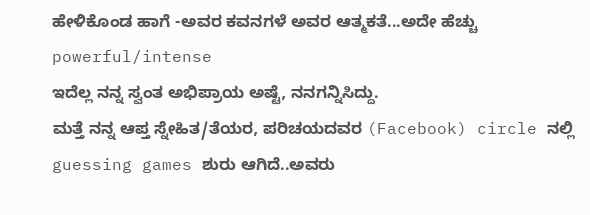ಹೇಳಿಕೊಂಡ ಹಾಗೆ -ಅವರ ಕವನಗಳೆ ಅವರ ಆತ್ಮಕತೆ...ಅದೇ ಹೆಚ್ಚು powerful/intense
ಇದೆಲ್ಲ ನನ್ನ ಸ್ವಂತ ಅಭಿಪ್ರಾಯ ಅಷ್ಟೆ, ನನಗನ್ನಿಸಿದ್ದು.
ಮತ್ತೆ ನನ್ನ ಆಪ್ತ ಸ್ನೇಹಿತ/ತೆಯರ, ಪರಿಚಯದವರ (Facebook) circle ನಲ್ಲಿ guessing games ಶುರು ಆಗಿದೆ..ಅವರು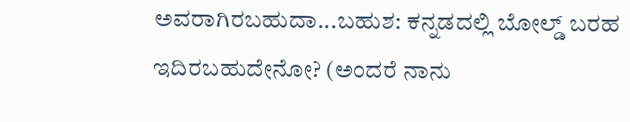ಅವರಾಗಿರಬಹುದಾ...ಬಹುಶ: ಕನ್ನಡದಲ್ಲಿ ಬೋಲ್ಡ್ ಬರಹ ಇದಿರಬಹುದೇನೋ? (ಅಂದರೆ ನಾನು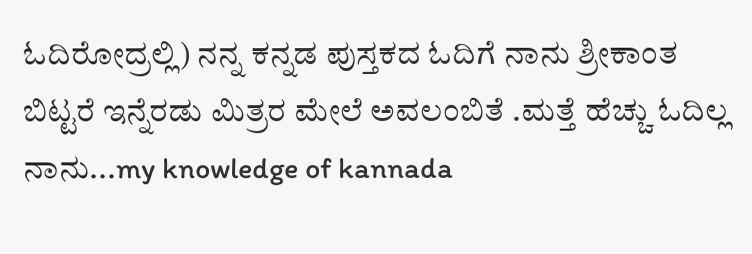ಓದಿರೋದ್ರಲ್ಲಿ) ನನ್ನ ಕನ್ನಡ ಪುಸ್ತಕದ ಓದಿಗೆ ನಾನು ಶ್ರೀಕಾಂತ ಬಿಟ್ಟರೆ ಇನ್ನೆರಡು ಮಿತ್ರರ ಮೇಲೆ ಅವಲಂಬಿತೆ .ಮತ್ತೆ ಹೆಚ್ಚು ಓದಿಲ್ಲ ನಾನು...my knowledge of kannada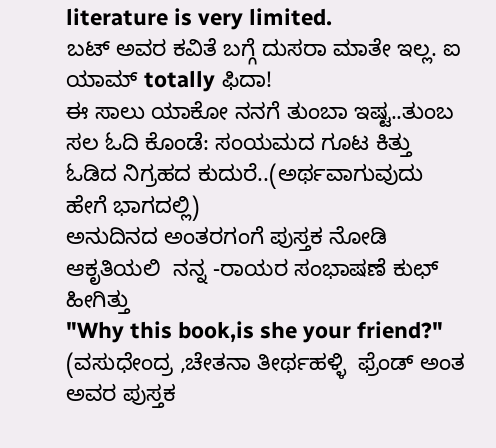literature is very limited.
ಬಟ್ ಅವರ ಕವಿತೆ ಬಗ್ಗೆ ದುಸರಾ ಮಾತೇ ಇಲ್ಲ. ಐ ಯಾಮ್ totally ಫಿದಾ!
ಈ ಸಾಲು ಯಾಕೋ ನನಗೆ ತುಂಬಾ ಇಷ್ಟ..ತುಂಬ ಸಲ ಓದಿ ಕೊಂಡೆ: ಸಂಯಮದ ಗೂಟ ಕಿತ್ತು ಓಡಿದ ನಿಗ್ರಹದ ಕುದುರೆ..(ಅರ್ಥವಾಗುವುದು ಹೇಗೆ ಭಾಗದಲ್ಲಿ)
ಅನುದಿನದ ಅಂತರಗಂಗೆ ಪುಸ್ತಕ ನೋಡಿ ಆಕೃತಿಯಲಿ  ನನ್ನ -ರಾಯರ ಸಂಭಾಷಣೆ ಕುಛ್ ಹೀಗಿತ್ತು
"Why this book,is she your friend?" (ವಸುಧೇಂದ್ರ ,ಚೇತನಾ ತೀರ್ಥಹಳ್ಳಿ  ಫ್ರೆಂಡ್ ಅಂತ ಅವರ ಪುಸ್ತಕ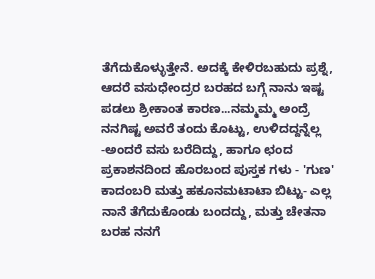ತೆಗೆದುಕೊಳ್ಳುತ್ತೇನೆ. ಅದಕ್ಕೆ ಕೇಳಿರಬಹುದು ಪ್ರಶ್ನೆ, ಆದರೆ ವಸುಧೇಂದ್ರರ ಬರಹದ ಬಗ್ಗೆ ನಾನು ಇಷ್ಟ ಪಡಲು ಶ್ರೀಕಾಂತ ಕಾರಣ...ನಮ್ಮಮ್ಮ ಅಂದ್ರೆ ನನಗಿಷ್ಟ ಅವರೆ ತಂದು ಕೊಟ್ಟು, ಉಳಿದದ್ದನ್ನೆಲ್ಲ -ಅಂದರೆ ವಸು ಬರೆದಿದ್ದು, ಹಾಗೂ ಛಂದ ಪ್ರಕಾಶನದಿಂದ ಹೊರಬಂದ ಪುಸ್ತಕ ಗಳು - 'ಗುಣ' ಕಾದಂಬರಿ ಮತ್ತು ಹಕೂನಮಟಾಟಾ ಬಿಟ್ಟು- ಎಲ್ಲ ನಾನೆ ತೆಗೆದುಕೊಂಡು ಬಂದದ್ದು, ಮತ್ತು ಚೇತನಾ ಬರಹ ನನಗೆ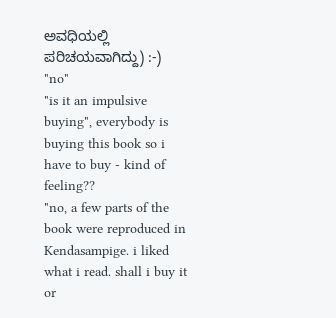ಅವಧಿಯಲ್ಲಿ ಪರಿಚಯವಾಗಿದ್ದು) :-)
"no"
"is it an impulsive buying", everybody is buying this book so i have to buy - kind of feeling??
"no, a few parts of the book were reproduced in Kendasampige. i liked what i read. shall i buy it or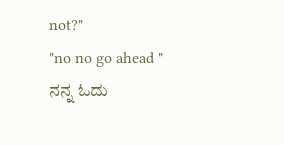not?"
"no no go ahead "
ನನ್ನ ಓದು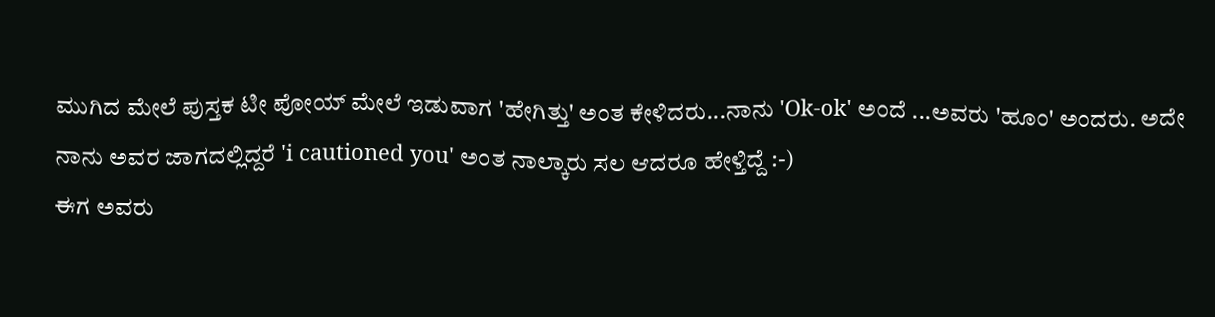ಮುಗಿದ ಮೇಲೆ ಪುಸ್ತಕ ಟೀ ಪೋಯ್ ಮೇಲೆ ಇಡುವಾಗ 'ಹೇಗಿತ್ತು' ಅಂತ ಕೇಳಿದರು...ನಾನು 'Ok-ok' ಅಂದೆ ...ಅವರು 'ಹೂಂ' ಅಂದರು. ಅದೇ ನಾನು ಅವರ ಜಾಗದಲ್ಲಿದ್ದರೆ 'i cautioned you' ಅಂತ ನಾಲ್ಕಾರು ಸಲ ಆದರೂ ಹೇಳ್ತಿದ್ದೆ :-)
ಈಗ ಅವರು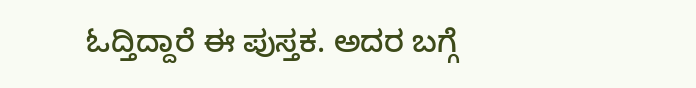ಓದ್ತಿದ್ದಾರೆ ಈ ಪುಸ್ತಕ. ಅದರ ಬಗ್ಗೆ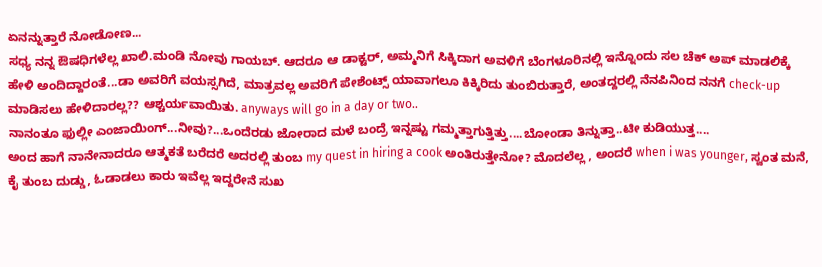ಏನನ್ನುತ್ತಾರೆ ನೋಡೋಣ...
ಸಧ್ಯ ನನ್ನ ಔಷಧಿಗಳೆಲ್ಲ ಖಾಲಿ.ಮಂಡಿ ನೋವು ಗಾಯಬ್. ಆದರೂ ಆ ಡಾಕ್ಟರ್, ಅಮ್ಮನಿಗೆ ಸಿಕ್ಕಿದಾಗ ಅವಳಿಗೆ ಬೆಂಗಳೂರಿನಲ್ಲಿ ಇನ್ನೊಂದು ಸಲ ಚೆಕ್ ಅಪ್ ಮಾಡಲಿಕ್ಕೆ ಹೇಳಿ ಅಂದಿದ್ದಾರಂತೆ...ಡಾ ಅವರಿಗೆ ವಯಸ್ಸಗಿದೆ, ಮಾತ್ರವಲ್ಲ ಅವರಿಗೆ ಪೇಶೆಂಟ್ಸ್ ಯಾವಾಗಲೂ ಕಿಕ್ಕಿರಿದು ತುಂಬಿರುತ್ತಾರೆ, ಅಂತದ್ದರಲ್ಲಿ ನೆನಪಿನಿಂದ ನನಗೆ check-up ಮಾಡಿಸಲು ಹೇಳಿದಾರಲ್ಲ?? ಆಶ್ಚರ್ಯವಾಯಿತು. anyways will go in a day or two..
ನಾನಂತೂ ಫುಲ್ಲೀ ಎಂಜಾಯಿಂಗ್...ನೀವು?...ಒಂದೆರಡು ಜೋರಾದ ಮಳೆ ಬಂದ್ರೆ ಇನ್ನಷ್ಟು ಗಮ್ಮತ್ತಾಗುತ್ತಿತ್ತು....ಬೋಂಡಾ ತಿನ್ನುತ್ತಾ..ಟೀ ಕುಡಿಯುತ್ತ....
ಅಂದ ಹಾಗೆ ನಾನೇನಾದರೂ ಆತ್ಮಕತೆ ಬರೆದರೆ ಅದರಲ್ಲಿ ತುಂಬ my quest in hiring a cook ಅಂತಿರುತ್ತೇನೋ? ಮೊದಲೆಲ್ಲ , ಅಂದರೆ when i was younger, ಸ್ವಂತ ಮನೆ, ಕೈ ತುಂಬ ದುಡ್ಡು, ಓಡಾಡಲು ಕಾರು ಇವೆಲ್ಲ ಇದ್ದರೇನೆ ಸುಖ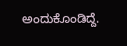ಅಂದುಕೊಂಡಿದ್ದೆ.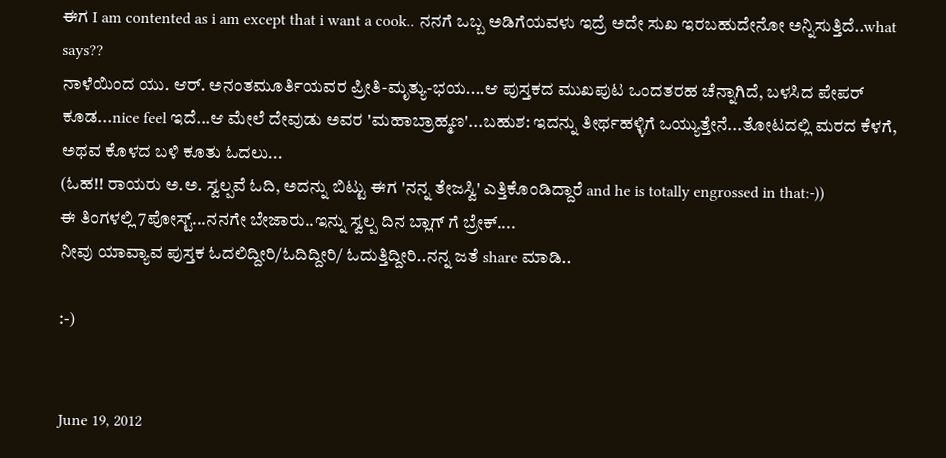ಈಗ I am contented as i am except that i want a cook.. ನನಗೆ ಒಬ್ಬ ಅಡಿಗೆಯವಳು ಇದ್ರೆ ಅದೇ ಸುಖ ಇರಬಹುದೇನೋ ಅನ್ನಿಸುತ್ತಿದೆ..what says??
ನಾಳೆಯಿಂದ ಯು. ಆರ್. ಅನಂತಮೂರ್ತಿಯವರ ಪ್ರೀತಿ-ಮೃತ್ಯು-ಭಯ....ಆ ಪುಸ್ತಕದ ಮುಖಪುಟ ಒಂದತರಹ ಚೆನ್ನಾಗಿದೆ, ಬಳಸಿದ ಪೇಪರ್ ಕೂಡ...nice feel ಇದೆ...ಆ ಮೇಲೆ ದೇವುಡು ಅವರ 'ಮಹಾಬ್ರಾಹ್ಮಣ'...ಬಹುಶ: ಇದನ್ನು ತೀರ್ಥಹಳ್ಳಿಗೆ ಒಯ್ಯುತ್ತೇನೆ...ತೋಟದಲ್ಲಿ ಮರದ ಕೆಳಗೆ, ಅಥವ ಕೊಳದ ಬಳಿ ಕೂತು ಓದಲು...
(ಓಹ!! ರಾಯರು ಅ.ಅ. ಸ್ವಲ್ಪವೆ ಓದಿ, ಅದನ್ನು ಬಿಟ್ಟು ಈಗ 'ನನ್ನ ತೇಜಸ್ವಿ' ಎತ್ತಿಕೊಂಡಿದ್ದಾರೆ and he is totally engrossed in that:-))
ಈ ತಿಂಗಳಲ್ಲಿ 7ಪೋಸ್ಟ್...ನನಗೇ ಬೇಜಾರು..ಇನ್ನು ಸ್ವಲ್ಪ ದಿನ ಬ್ಲಾಗ್ ಗೆ ಬ್ರೇಕ್....
ನೀವು ಯಾವ್ಯಾವ ಪುಸ್ತಕ ಓದಲಿದ್ದೀರಿ/ಓದಿದ್ದೀರಿ/ ಓದುತ್ತಿದ್ದೀರಿ..ನನ್ನ ಜತೆ share ಮಾಡಿ..

:-)


June 19, 2012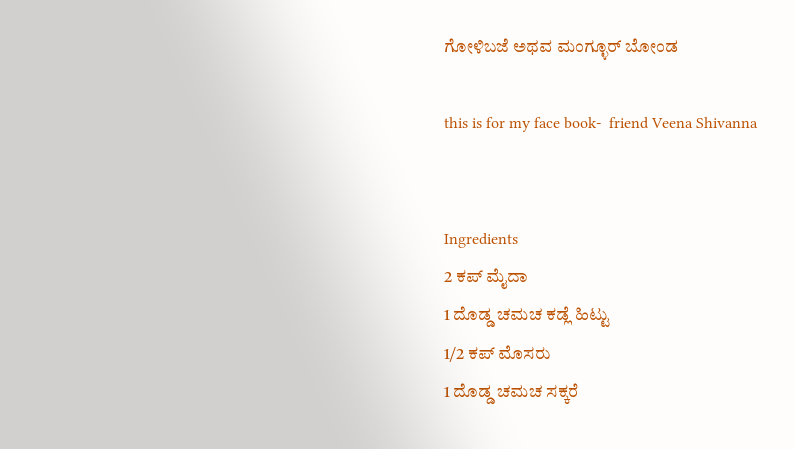ಗೋಳಿಬಜೆ ಅಥವ ಮಂಗ್ಳೂರ್ ಬೋಂಡ

this is for my face book-  friend Veena Shivanna


Ingredients
2 ಕಪ್ ಮೈದಾ
1 ದೊಡ್ಡ ಚಮಚ ಕಡ್ಲೆ ಹಿಟ್ಟು
1/2 ಕಪ್ ಮೊಸರು
1 ದೊಡ್ಡ ಚಮಚ ಸಕ್ಕರೆ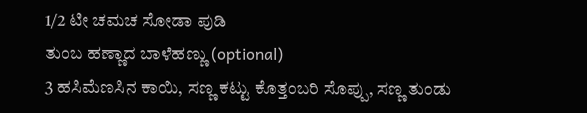1/2 ಟೀ ಚಮಚ ಸೋಡಾ ಪುಡಿ
ತುಂಬ ಹಣ್ಣಾದ ಬಾಳೆಹಣ್ಣು (optional)
3 ಹಸಿಮೆಣಸಿನ ಕಾಯಿ, ಸಣ್ಣ ಕಟ್ಟು ಕೊತ್ತಂಬರಿ ಸೊಪ್ಪು, ಸಣ್ಣ ತುಂಡು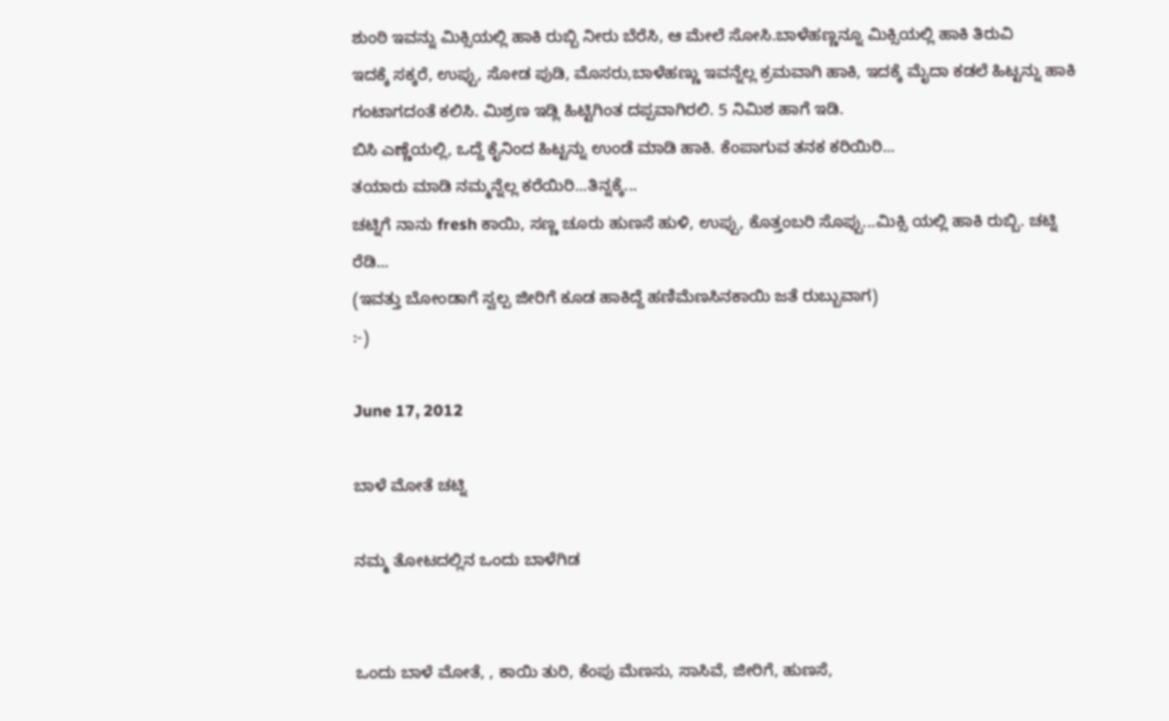ಶುಂಠಿ ಇವನ್ನು ಮಿಕ್ಸಿಯಲ್ಲಿ ಹಾಕಿ ರುಬ್ಬಿ ನೀರು ಬೆರೆಸಿ, ಆ ಮೇಲೆ ಸೋಸಿ.ಬಾಳೆಹಣ್ಣನ್ನೂ ಮಿಕ್ಸಿಯಲ್ಲಿ ಹಾಕಿ ತಿರುವಿ
ಇದಕ್ಕೆ ಸಕ್ಕರೆ, ಉಪ್ಪು, ಸೋಡ ಪುಡಿ, ಮೊಸರು,ಬಾಳೆಹಣ್ಣು ಇವನ್ನೆಲ್ಲ ಕ್ರಮವಾಗಿ ಹಾಕಿ, ಇದಕ್ಕೆ ಮೈದಾ ಕಡಲೆ ಹಿಟ್ಟನ್ನು ಹಾಕಿ ಗಂಟಾಗದಂತೆ ಕಲಿಸಿ. ಮಿಶ್ರಣ ಇಡ್ಲಿ ಹಿಟ್ಟಿಗಿಂತ ದಪ್ಪವಾಗಿರಲಿ. 5 ನಿಮಿಶ ಹಾಗೆ ಇಡಿ.
ಬಿಸಿ ಎಣ್ಣೆಯಲ್ಲಿ, ಒದ್ದೆ ಕೈನಿಂದ ಹಿಟ್ಟನ್ನು ಉಂಡೆ ಮಾಡಿ ಹಾಕಿ. ಕೆಂಪಾಗುವ ತನಕ ಕರಿಯಿರಿ...
ತಯಾರು ಮಾಡಿ ನಮ್ಮನ್ನೆಲ್ಲ ಕರೆಯಿರಿ...ತಿನ್ನಕ್ಕೆ...
ಚಟ್ನಿಗೆ ನಾನು fresh ಕಾಯಿ, ಸಣ್ಣ ಚೂರು ಹುಣಸೆ ಹುಳಿ, ಉಪ್ಪು, ಕೊತ್ತಂಬರಿ ಸೊಪ್ಪು...ಮಿಕ್ಸಿ ಯಲ್ಲಿ ಹಾಕಿ ರುಬ್ಬಿ. ಚಟ್ನಿ ರೆಡಿ...
(ಇವತ್ತು ಬೋಂಡಾಗೆ ಸ್ವಲ್ಪ ಜೀರಿಗೆ ಕೂಡ ಹಾಕಿದ್ದೆ ಹಣಿಮೆಣಸಿನಕಾಯಿ ಜತೆ ರುಬ್ಬುವಾಗ)
:-)

June 17, 2012

ಬಾಳೆ ಮೋತೆ ಚಟ್ನಿ

ನಮ್ಮ ತೋಟದಲ್ಲಿನ ಒಂದು ಬಾಳೆಗಿಡ


ಒಂದು ಬಾಳೆ ಮೋತೆ, , ಕಾಯಿ ತುರಿ, ಕೆಂಪು ಮೆಣಸು, ಸಾಸಿವೆ, ಜೀರಿಗೆ, ಹುಣಸೆ,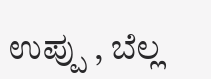ಉಪ್ಪು , ಬೆಲ್ಲ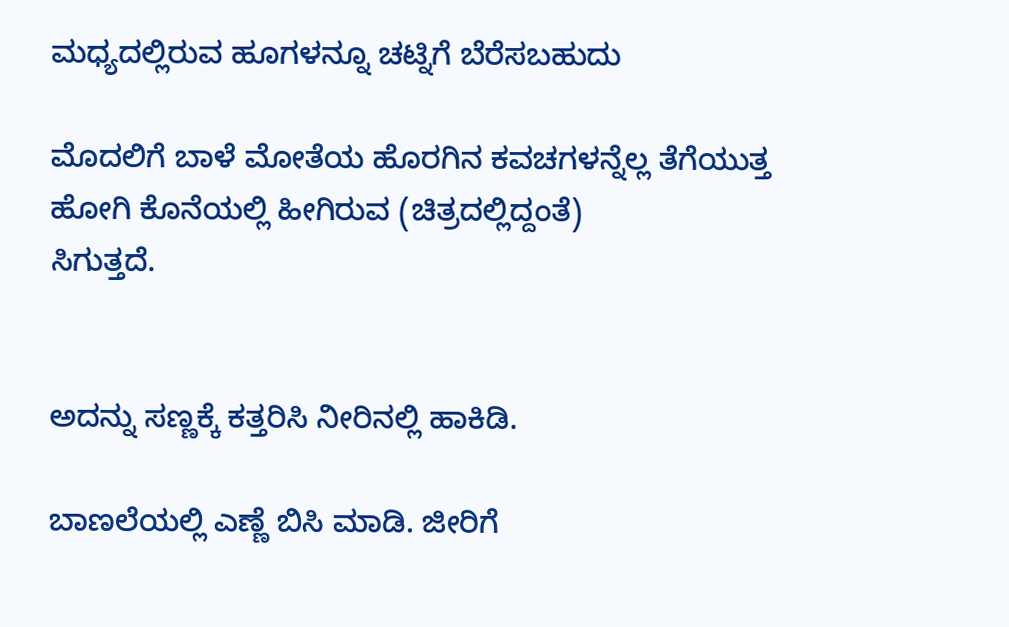ಮಧ್ಯದಲ್ಲಿರುವ ಹೂಗಳನ್ನೂ ಚಟ್ನಿಗೆ ಬೆರೆಸಬಹುದು

ಮೊದಲಿಗೆ ಬಾಳೆ ಮೋತೆಯ ಹೊರಗಿನ ಕವಚಗಳನ್ನೆಲ್ಲ ತೆಗೆಯುತ್ತ ಹೋಗಿ ಕೊನೆಯಲ್ಲಿ ಹೀಗಿರುವ (ಚಿತ್ರದಲ್ಲಿದ್ದಂತೆ)
ಸಿಗುತ್ತದೆ.


ಅದನ್ನು ಸಣ್ಣಕ್ಕೆ ಕತ್ತರಿಸಿ ನೀರಿನಲ್ಲಿ ಹಾಕಿಡಿ.

ಬಾಣಲೆಯಲ್ಲಿ ಎಣ್ಣೆ ಬಿಸಿ ಮಾಡಿ. ಜೀರಿಗೆ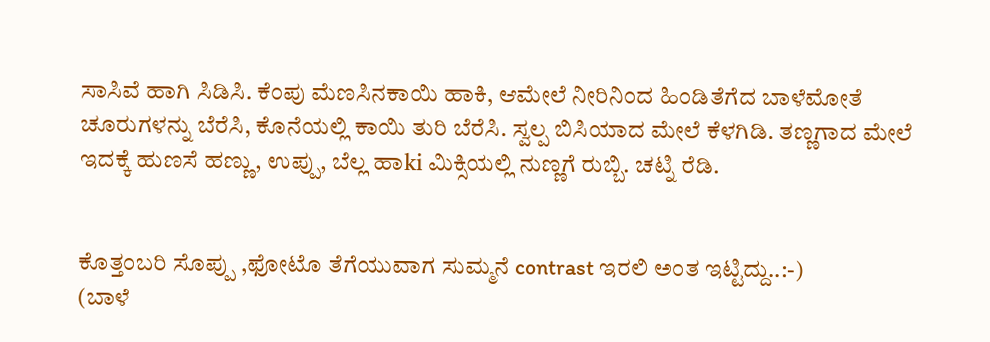ಸಾಸಿವೆ ಹಾಗಿ ಸಿಡಿಸಿ. ಕೆಂಪು ಮೆಣಸಿನಕಾಯಿ ಹಾಕಿ, ಆಮೇಲೆ ನೀರಿನಿಂದ ಹಿಂಡಿತೆಗೆದ ಬಾಳೆಮೋತೆ ಚೂರುಗಳನ್ನು ಬೆರೆಸಿ, ಕೊನೆಯಲ್ಲಿ ಕಾಯಿ ತುರಿ ಬೆರೆಸಿ. ಸ್ವಲ್ಪ ಬಿಸಿಯಾದ ಮೇಲೆ ಕೆಳಗಿಡಿ. ತಣ್ಣಗಾದ ಮೇಲೆ ಇದಕ್ಕೆ ಹುಣಸೆ ಹಣ್ಣು, ಉಪ್ಪು, ಬೆಲ್ಲ ಹಾki ಮಿಕ್ಸಿಯಲ್ಲಿ ನುಣ್ಣಗೆ ರುಬ್ಬಿ. ಚಟ್ನಿ ರೆಡಿ.


ಕೊತ್ತಂಬರಿ ಸೊಪ್ಪು ,ಫೋಟೊ ತೆಗೆಯುವಾಗ ಸುಮ್ಮನೆ contrast ಇರಲಿ ಅಂತ ಇಟ್ಟಿದ್ದು..:-)
(ಬಾಳೆ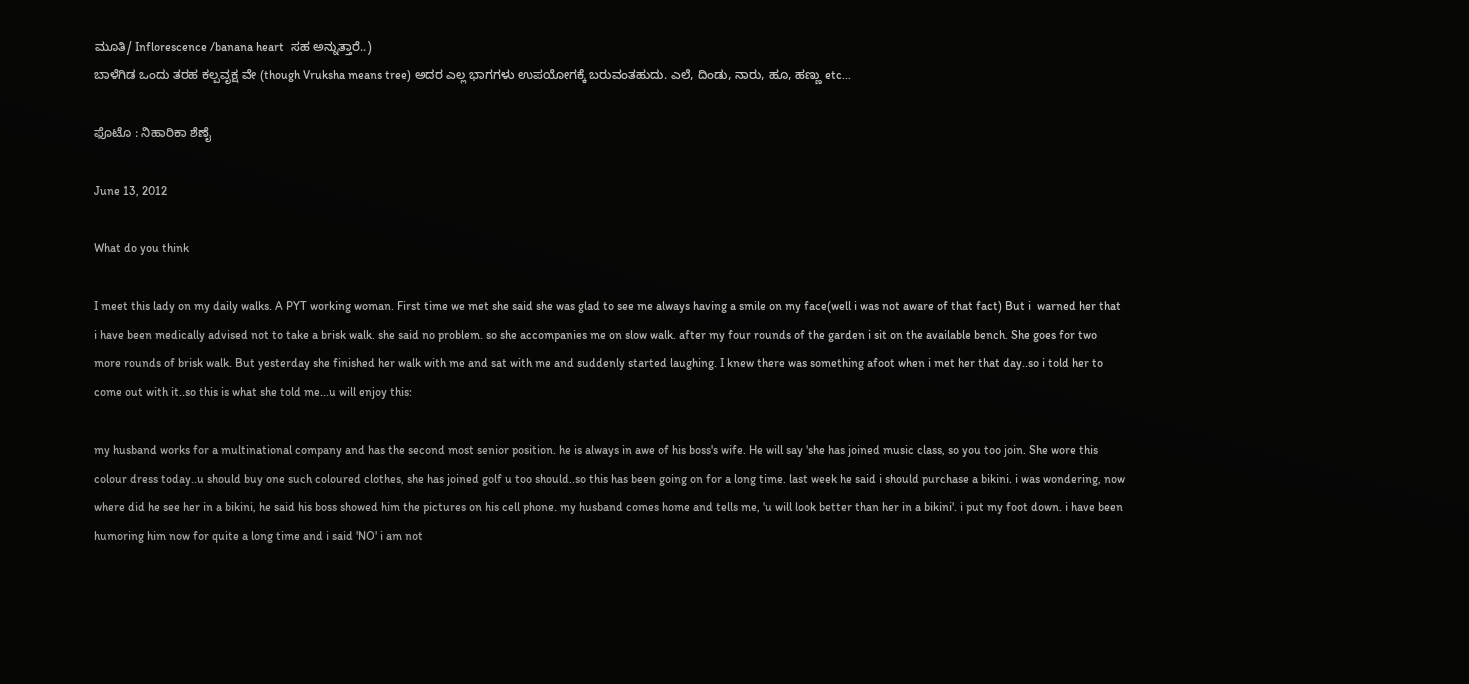ಮೂತಿ/ Inflorescence /banana heart  ಸಹ ಅನ್ನುತ್ತಾರೆ..)
ಬಾಳೆಗಿಡ ಒಂದು ತರಹ ಕಲ್ಪವೃಕ್ಷ ವೇ (though Vruksha means tree) ಅದರ ಎಲ್ಲ ಭಾಗಗಳು ಉಪಯೋಗಕ್ಕೆ ಬರುವಂತಹುದು. ಎಲೆ, ದಿಂಡು, ನಾರು, ಹೂ, ಹಣ್ಣು etc...

ಫೊಟೊ : ನಿಹಾರಿಕಾ ಶೆಣೈ

June 13, 2012

What do you think

I meet this lady on my daily walks. A PYT working woman. First time we met she said she was glad to see me always having a smile on my face(well i was not aware of that fact) But i  warned her that i have been medically advised not to take a brisk walk. she said no problem. so she accompanies me on slow walk. after my four rounds of the garden i sit on the available bench. She goes for two more rounds of brisk walk. But yesterday she finished her walk with me and sat with me and suddenly started laughing. I knew there was something afoot when i met her that day..so i told her to come out with it..so this is what she told me...u will enjoy this:

my husband works for a multinational company and has the second most senior position. he is always in awe of his boss's wife. He will say 'she has joined music class, so you too join. She wore this colour dress today..u should buy one such coloured clothes, she has joined golf u too should..so this has been going on for a long time. last week he said i should purchase a bikini. i was wondering, now where did he see her in a bikini, he said his boss showed him the pictures on his cell phone. my husband comes home and tells me, 'u will look better than her in a bikini'. i put my foot down. i have been humoring him now for quite a long time and i said 'NO' i am not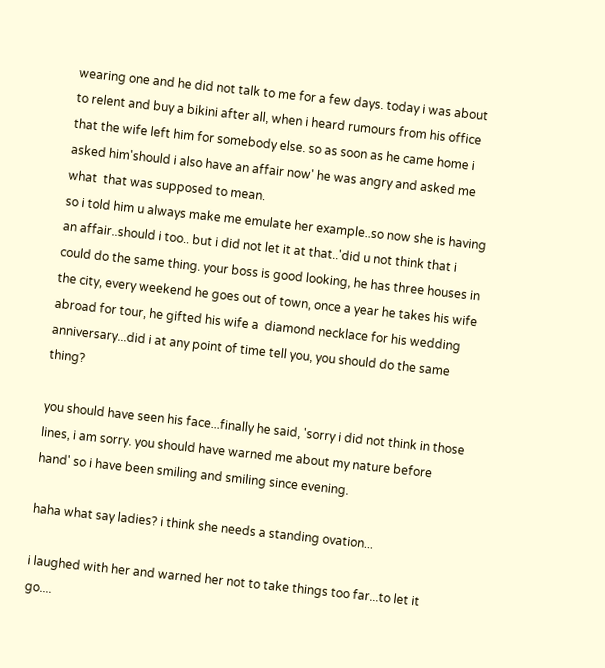wearing one and he did not talk to me for a few days. today i was about to relent and buy a bikini after all, when i heard rumours from his office that the wife left him for somebody else. so as soon as he came home i asked him'should i also have an affair now' he was angry and asked me what  that was supposed to mean.
so i told him u always make me emulate her example..so now she is having an affair..should i too.. but i did not let it at that..'did u not think that i could do the same thing. your boss is good looking, he has three houses in the city, every weekend he goes out of town, once a year he takes his wife abroad for tour, he gifted his wife a  diamond necklace for his wedding anniversary...did i at any point of time tell you, you should do the same thing?

you should have seen his face...finally he said, 'sorry i did not think in those lines, i am sorry. you should have warned me about my nature before hand' so i have been smiling and smiling since evening.

haha what say ladies? i think she needs a standing ovation...

i laughed with her and warned her not to take things too far...to let it go....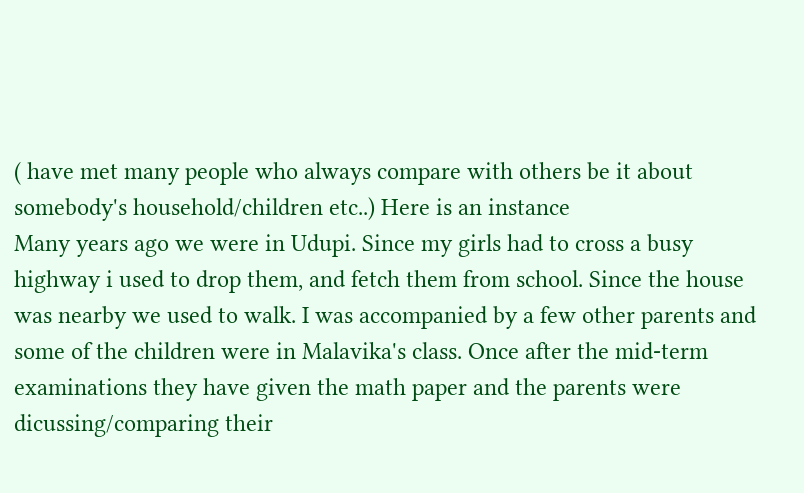( have met many people who always compare with others be it about somebody's household/children etc..) Here is an instance
Many years ago we were in Udupi. Since my girls had to cross a busy highway i used to drop them, and fetch them from school. Since the house was nearby we used to walk. I was accompanied by a few other parents and some of the children were in Malavika's class. Once after the mid-term examinations they have given the math paper and the parents were dicussing/comparing their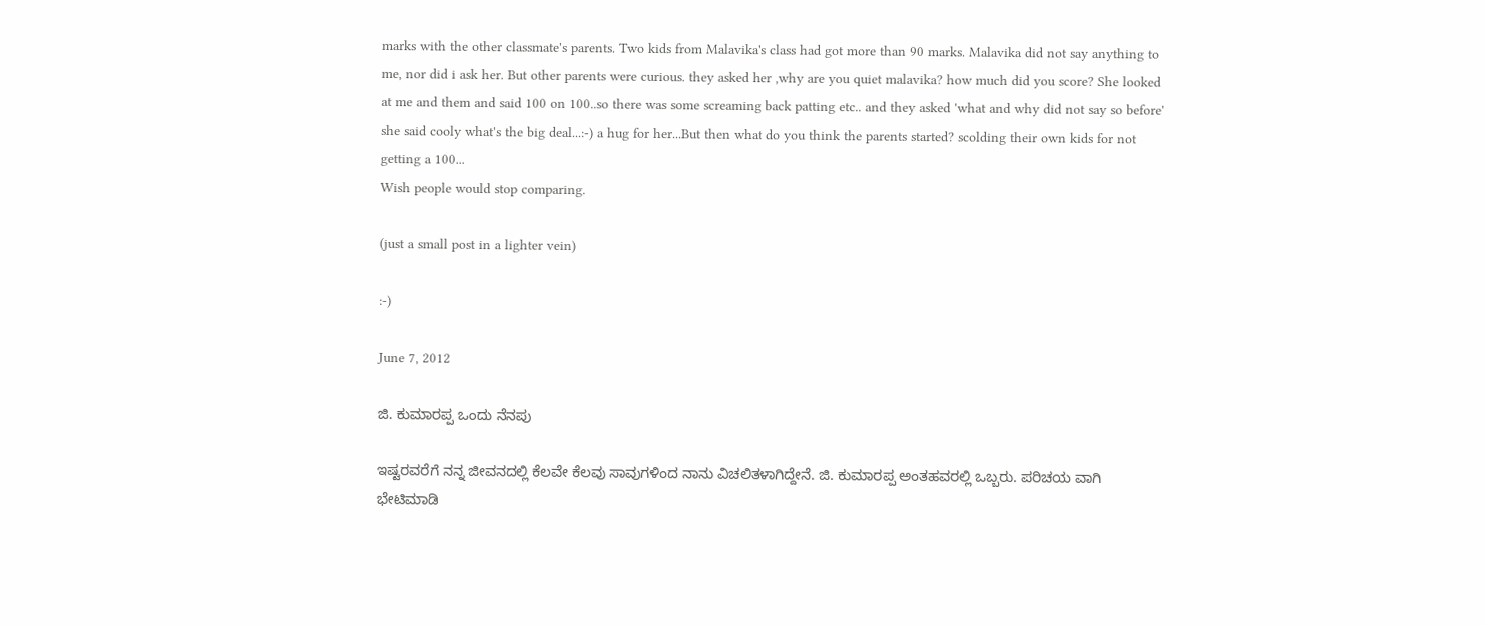marks with the other classmate's parents. Two kids from Malavika's class had got more than 90 marks. Malavika did not say anything to me, nor did i ask her. But other parents were curious. they asked her ,why are you quiet malavika? how much did you score? She looked at me and them and said 100 on 100..so there was some screaming back patting etc.. and they asked 'what and why did not say so before' she said cooly what's the big deal...:-) a hug for her...But then what do you think the parents started? scolding their own kids for not getting a 100...
Wish people would stop comparing.

(just a small post in a lighter vein)

:-)

June 7, 2012

ಜಿ. ಕುಮಾರಪ್ಪ ಒಂದು ನೆನಪು

ಇಷ್ಟರವರೆಗೆ ನನ್ನ ಜೀವನದಲ್ಲಿ ಕೆಲವೇ ಕೆಲವು ಸಾವುಗಳಿಂದ ನಾನು ವಿಚಲಿತಳಾಗಿದ್ದೇನೆ. ಜಿ. ಕುಮಾರಪ್ಪ ಅಂತಹವರಲ್ಲಿ ಒಬ್ಬರು. ಪರಿಚಯ ವಾಗಿ ಭೇಟಿಮಾಡಿ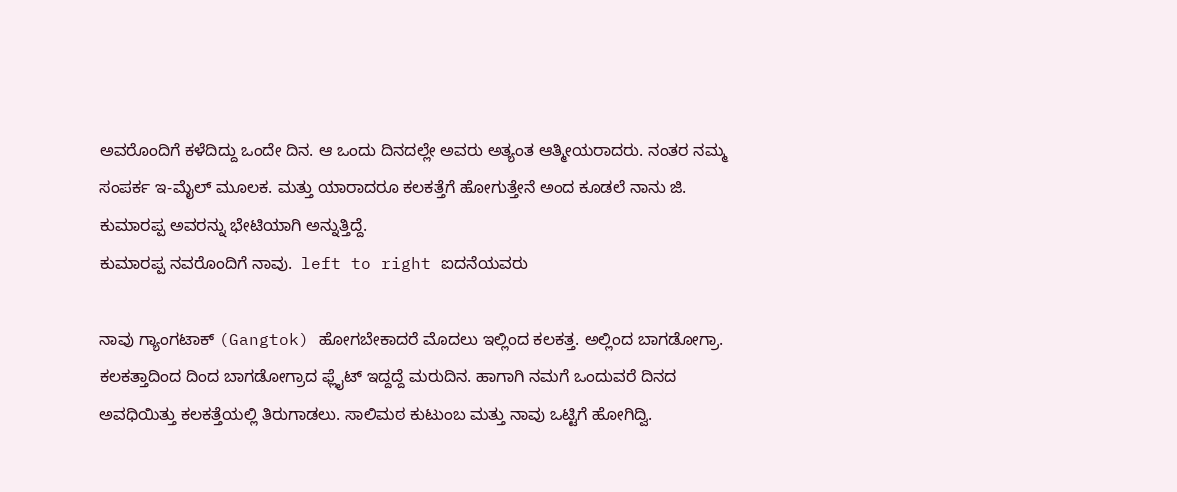ಅವರೊಂದಿಗೆ ಕಳೆದಿದ್ದು ಒಂದೇ ದಿನ. ಆ ಒಂದು ದಿನದಲ್ಲೇ ಅವರು ಅತ್ಯಂತ ಆತ್ಮೀಯರಾದರು. ನಂತರ ನಮ್ಮ ಸಂಪರ್ಕ ಇ-ಮೈಲ್ ಮೂಲಕ. ಮತ್ತು ಯಾರಾದರೂ ಕಲಕತ್ತೆಗೆ ಹೋಗುತ್ತೇನೆ ಅಂದ ಕೂಡಲೆ ನಾನು ಜಿ. ಕುಮಾರಪ್ಪ ಅವರನ್ನು ಭೇಟಿಯಾಗಿ ಅನ್ನುತ್ತಿದ್ದೆ.
ಕುಮಾರಪ್ಪ ನವರೊಂದಿಗೆ ನಾವು.  left to right ಐದನೆಯವರು

ನಾವು ಗ್ಯಾಂಗಟಾಕ್ (Gangtok) ಹೋಗಬೇಕಾದರೆ ಮೊದಲು ಇಲ್ಲಿಂದ ಕಲಕತ್ತ. ಅಲ್ಲಿಂದ ಬಾಗಡೋಗ್ರಾ. ಕಲಕತ್ತಾದಿಂದ ದಿಂದ ಬಾಗಡೋಗ್ರಾದ ಫ್ಲೈಟ್ ಇದ್ದದ್ದೆ ಮರುದಿನ. ಹಾಗಾಗಿ ನಮಗೆ ಒಂದುವರೆ ದಿನದ ಅವಧಿಯಿತ್ತು ಕಲಕತ್ತೆಯಲ್ಲಿ ತಿರುಗಾಡಲು. ಸಾಲಿಮಠ ಕುಟುಂಬ ಮತ್ತು ನಾವು ಒಟ್ಟಿಗೆ ಹೋಗಿದ್ವಿ.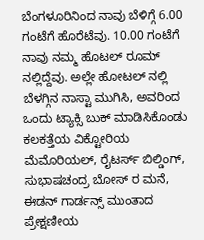ಬೆಂಗಳೂರಿನಿಂದ ನಾವು ಬೆಳಿಗ್ಗೆ 6.00 ಗಂಟೆಗೆ ಹೊರೆಟೆವು. 10.00 ಗಂಟೆಗೆ ನಾವು ನಮ್ಮ ಹೊಟಲ್ ರೂಮ್ ನಲ್ಲಿದ್ದೆವು. ಅಲ್ಲೇ ಹೋಟಲ್ ನಲ್ಲಿ ಬೆಳಗ್ಗಿನ ನಾಸ್ಟಾ ಮುಗಿಸಿ, ಅವರಿಂದ ಒಂದು ಟ್ಯಾಕ್ಸಿ ಬುಕ್ ಮಾಡಿಸಿಕೊಂಡು ಕಲಕತ್ತೆಯ ವಿಕ್ಟೋರಿಯ ಮೆಮೊರಿಯಲ್, ರೈಟರ್ಸ್ ಬಿಲ್ಡಿಂಗ್, ಸುಭಾಷಚಂದ್ರ ಬೋಸ್ ರ ಮನೆ, ಈಡನ್ ಗಾರ್ಡನ್ಸ್ ಮುಂತಾದ ಪ್ರೇಕ್ಷಣೀಯ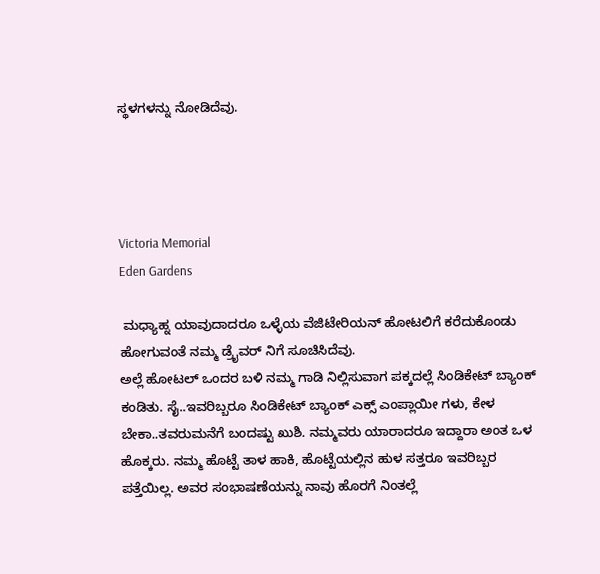ಸ್ಥಳಗಳನ್ನು ನೋಡಿದೆವು.




Victoria Memorial
Eden Gardens

 ಮಧ್ಯಾಹ್ನ ಯಾವುದಾದರೂ ಒಳ್ಳೆಯ ವೆಜಿಟೇರಿಯನ್ ಹೋಟಲಿಗೆ ಕರೆದುಕೊಂಡು ಹೋಗುವಂತೆ ನಮ್ಮ ಡ್ರೈವರ್ ನಿಗೆ ಸೂಚಿಸಿದೆವು.
ಅಲ್ಲೆ ಹೋಟಲ್ ಒಂದರ ಬಳಿ ನಮ್ಮ ಗಾಡಿ ನಿಲ್ಲಿಸುವಾಗ ಪಕ್ಕದಲ್ಲೆ ಸಿಂಡಿಕೇಟ್ ಬ್ಯಾಂಕ್ ಕಂಡಿತು. ಸೈ..ಇವರಿಬ್ಬರೂ ಸಿಂಡಿಕೇಟ್ ಬ್ಯಾಂಕ್ ಎಕ್ಸ್ ಎಂಪ್ಲಾಯೀ ಗಳು, ಕೇಳ ಬೇಕಾ..ತವರುಮನೆಗೆ ಬಂದಷ್ಟು ಖುಶಿ. ನಮ್ಮವರು ಯಾರಾದರೂ ಇದ್ದಾರಾ ಅಂತ ಒಳ ಹೊಕ್ಕರು. ನಮ್ಮ ಹೊಟ್ಟೆ ತಾಳ ಹಾಕಿ, ಹೊಟ್ಟೆಯಲ್ಲಿನ ಹುಳ ಸತ್ತರೂ ಇವರಿಬ್ಬರ ಪತ್ತೆಯಿಲ್ಲ. ಅವರ ಸಂಭಾಷಣೆಯನ್ನು ನಾವು ಹೊರಗೆ ನಿಂತಲ್ಲೆ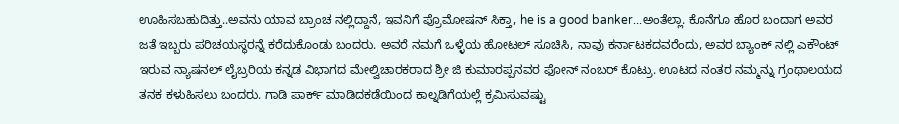ಊಹಿಸಬಹುದಿತ್ತು..ಅವನು ಯಾವ ಬ್ರಾಂಚ ನಲ್ಲಿದ್ದಾನೆ, ಇವನಿಗೆ ಪ್ರೊಮೋಷನ್ ಸಿಕ್ತಾ, he is a good banker...ಅಂತೆಲ್ಲಾ. ಕೊನೆಗೂ ಹೊರ ಬಂದಾಗ ಅವರ ಜತೆ ಇಬ್ಬರು ಪರಿಚಯಸ್ಥರನ್ನೆ ಕರೆದುಕೊಂಡು ಬಂದರು. ಅವರೆ ನಮಗೆ ಒಳ್ಳೆಯ ಹೋಟಲ್ ಸೂಚಿಸಿ, ನಾವು ಕರ್ನಾಟಕದವರೆಂದು, ಅವರ ಬ್ಯಾಂಕ್ ನಲ್ಲಿ ಎಕೌಂಟ್ ಇರುವ ನ್ಯಾಷನಲ್ ಲೈಬ್ರರಿಯ ಕನ್ನಡ ವಿಭಾಗದ ಮೇಲ್ವಿಚಾರಕರಾದ ಶ್ರೀ ಜಿ ಕುಮಾರಪ್ಪನವರ ಫೋನ್ ನಂಬರ್ ಕೊಟ್ರು. ಊಟದ ನಂತರ ನಮ್ಮನ್ನು ಗ್ರಂಥಾಲಯದ ತನಕ ಕಳುಹಿಸಲು ಬಂದರು. ಗಾಡಿ ಪಾರ್ಕ್ ಮಾಡಿದಕಡೆಯಿಂದ ಕಾಲ್ನಡಿಗೆಯಲ್ಲೆ ಕ್ರಮಿಸುವಷ್ಟು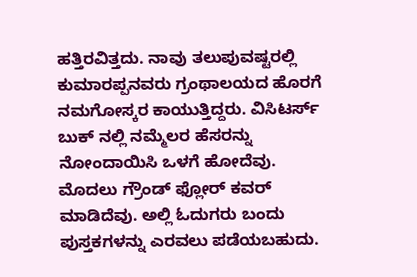ಹತ್ತಿರವಿತ್ತದು. ನಾವು ತಲುಪುವಷ್ಟರಲ್ಲಿ ಕುಮಾರಪ್ಪನವರು ಗ್ರಂಥಾಲಯದ ಹೊರಗೆ ನಮಗೋಸ್ಕರ ಕಾಯುತ್ತಿದ್ದರು. ವಿಸಿಟರ್ಸ್ ಬುಕ್ ನಲ್ಲಿ ನಮ್ಮೆಲರ ಹೆಸರನ್ನು ನೋಂದಾಯಿಸಿ ಒಳಗೆ ಹೋದೆವು.
ಮೊದಲು ಗ್ರೌಂಡ್ ಫ್ಲೋರ್ ಕವರ್ ಮಾಡಿದೆವು. ಅಲ್ಲಿ ಓದುಗರು ಬಂದು ಪುಸ್ತಕಗಳನ್ನು ಎರವಲು ಪಡೆಯಬಹುದು.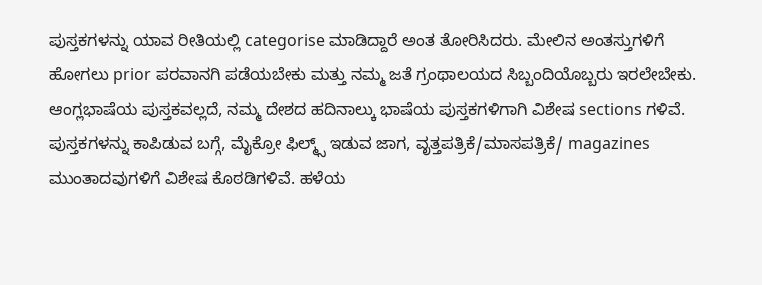ಪುಸ್ತಕಗಳನ್ನು ಯಾವ ರೀತಿಯಲ್ಲಿ categorise ಮಾಡಿದ್ದಾರೆ ಅಂತ ತೋರಿಸಿದರು. ಮೇಲಿನ ಅಂತಸ್ತುಗಳಿಗೆ ಹೋಗಲು prior ಪರವಾನಗಿ ಪಡೆಯಬೇಕು ಮತ್ತು ನಮ್ಮ ಜತೆ ಗ್ರಂಥಾಲಯದ ಸಿಬ್ಬಂದಿಯೊಬ್ಬರು ಇರಲೇಬೇಕು. ಆಂಗ್ಲಭಾಷೆಯ ಪುಸ್ತಕವಲ್ಲದೆ, ನಮ್ಮ ದೇಶದ ಹದಿನಾಲ್ಕು ಭಾಷೆಯ ಪುಸ್ತಕಗಳಿಗಾಗಿ ವಿಶೇಷ sections ಗಳಿವೆ.
ಪುಸ್ತಕಗಳನ್ನು ಕಾಪಿಡುವ ಬಗ್ಗೆ, ಮೈಕ್ರೋ ಫಿಲ್ಮ್ಸ್ ಇಡುವ ಜಾಗ, ವೃತ್ತಪತ್ರಿಕೆ/ಮಾಸಪತ್ರಿಕೆ/ magazines ಮುಂತಾದವುಗಳಿಗೆ ವಿಶೇಷ ಕೊಠಡಿಗಳಿವೆ. ಹಳೆಯ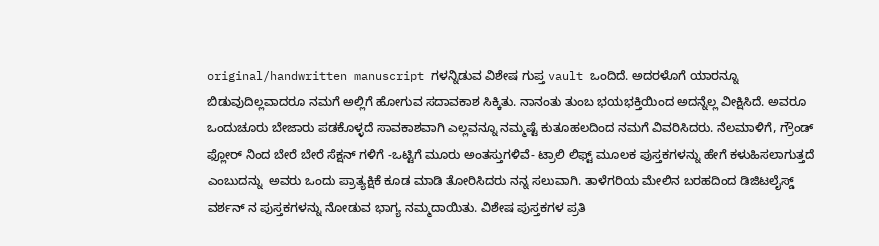original/handwritten manuscript ಗಳನ್ನಿಡುವ ವಿಶೇಷ ಗುಪ್ತ vault ಒಂದಿದೆ. ಅದರಳೊಗೆ ಯಾರನ್ನೂ ಬಿಡುವುದಿಲ್ಲವಾದರೂ ನಮಗೆ ಅಲ್ಲಿಗೆ ಹೋಗುವ ಸದಾವಕಾಶ ಸಿಕ್ಕಿತು. ನಾನಂತು ತುಂಬ ಭಯಭಕ್ತಿಯಿಂದ ಅದನ್ನೆಲ್ಲ ವೀಕ್ಷಿಸಿದೆ. ಅವರೂ ಒಂದುಚೂರು ಬೇಜಾರು ಪಡಕೊಳ್ಳದೆ ಸಾವಕಾಶವಾಗಿ ಎಲ್ಲವನ್ನೂ ನಮ್ಮಷ್ಟೆ ಕುತೂಹಲದಿಂದ ನಮಗೆ ವಿವರಿಸಿದರು. ನೆಲಮಾಳಿಗೆ, ಗ್ರೌಂಡ್ ಫ್ಲೋರ್ ನಿಂದ ಬೇರೆ ಬೇರೆ ಸೆಕ್ಷನ್ ಗಳಿಗೆ -ಒಟ್ಟಿಗೆ ಮೂರು ಅಂತಸ್ತುಗಳಿವೆ- ಟ್ರಾಲಿ ಲಿಫ್ಟ್ ಮೂಲಕ ಪುಸ್ತಕಗಳನ್ನು ಹೇಗೆ ಕಳುಹಿಸಲಾಗುತ್ತದೆ ಎಂಬುದನ್ನು  ಅವರು ಒಂದು ಪ್ರಾತ್ಯಕ್ಷಿಕೆ ಕೂಡ ಮಾಡಿ ತೋರಿಸಿದರು ನನ್ನ ಸಲುವಾಗಿ. ತಾಳೆಗರಿಯ ಮೇಲಿನ ಬರಹದಿಂದ ಡಿಜಿಟಲೈಸ್ಡ್ ವರ್ಶನ್ ನ ಪುಸ್ತಕಗಳನ್ನು ನೋಡುವ ಭಾಗ್ಯ ನಮ್ಮದಾಯಿತು. ವಿಶೇಷ ಪುಸ್ತಕಗಳ ಪ್ರತಿ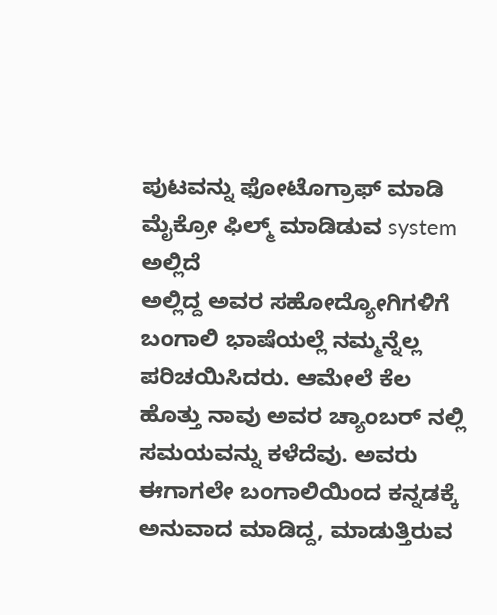ಪುಟವನ್ನು ಫೋಟೊಗ್ರಾಫ್ ಮಾಡಿ ಮೈಕ್ರೋ ಫಿಲ್ಮ್ ಮಾಡಿಡುವ system ಅಲ್ಲಿದೆ
ಅಲ್ಲಿದ್ದ ಅವರ ಸಹೋದ್ಯೋಗಿಗಳಿಗೆ ಬಂಗಾಲಿ ಭಾಷೆಯಲ್ಲೆ ನಮ್ಮನ್ನೆಲ್ಲ ಪರಿಚಯಿಸಿದರು. ಆಮೇಲೆ ಕೆಲ ಹೊತ್ತು ನಾವು ಅವರ ಚ್ಯಾಂಬರ್ ನಲ್ಲಿ ಸಮಯವನ್ನು ಕಳೆದೆವು. ಅವರು ಈಗಾಗಲೇ ಬಂಗಾಲಿಯಿಂದ ಕನ್ನಡಕ್ಕೆ  ಅನುವಾದ ಮಾಡಿದ್ದ, ಮಾಡುತ್ತಿರುವ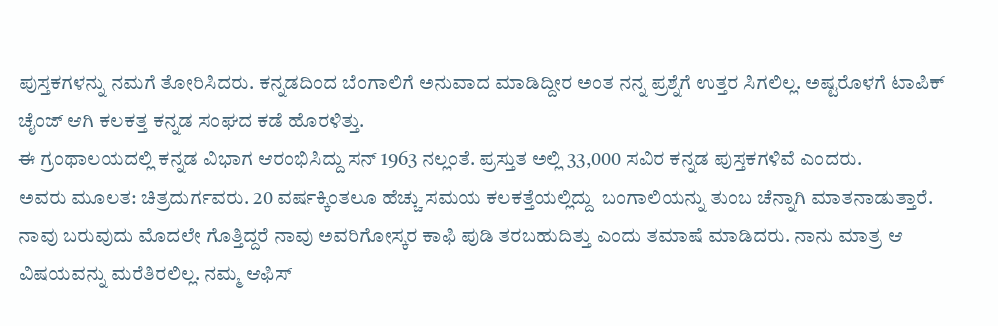ಪುಸ್ತಕಗಳನ್ನು ನಮಗೆ ತೋರಿಸಿದರು. ಕನ್ನಡದಿಂದ ಬೆಂಗಾಲಿಗೆ ಅನುವಾದ ಮಾಡಿದ್ದೀರ ಅಂತ ನನ್ನ ಪ್ರಶ್ನೆಗೆ ಉತ್ತರ ಸಿಗಲಿಲ್ಲ. ಅಷ್ಟರೊಳಗೆ ಟಾಪಿಕ್ ಚೈಂಜ್ ಆಗಿ ಕಲಕತ್ತ ಕನ್ನಡ ಸಂಘದ ಕಡೆ ಹೊರಳಿತ್ತು.
ಈ ಗ್ರಂಥಾಲಯದಲ್ಲಿ ಕನ್ನಡ ವಿಭಾಗ ಆರಂಭಿಸಿದ್ದು ಸನ್ 1963 ನಲ್ಲಂತೆ. ಪ್ರಸ್ತುತ ಅಲ್ಲಿ 33,000 ಸವಿರ ಕನ್ನಡ ಪುಸ್ತಕಗಳಿವೆ ಎಂದರು.
ಅವರು ಮೂಲತ: ಚಿತ್ರದುರ್ಗವರು. 20 ವರ್ಷಕ್ಕಿಂತಲೂ ಹೆಚ್ಚು ಸಮಯ ಕಲಕತ್ತೆಯಲ್ಲಿದ್ದು  ಬಂಗಾಲಿಯನ್ನು ತುಂಬ ಚೆನ್ನಾಗಿ ಮಾತನಾಡುತ್ತಾರೆ. ನಾವು ಬರುವುದು ಮೊದಲೇ ಗೊತ್ತಿದ್ದರೆ ನಾವು ಅವರಿಗೋಸ್ಕರ ಕಾಫಿ ಪುಡಿ ತರಬಹುದಿತ್ತು ಎಂದು ತಮಾಷೆ ಮಾಡಿದರು. ನಾನು ಮಾತ್ರ ಆ ವಿಷಯವನ್ನು ಮರೆತಿರಲಿಲ್ಲ. ನಮ್ಮ ಆಫಿಸ್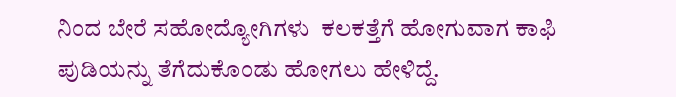ನಿಂದ ಬೇರೆ ಸಹೋದ್ಯೋಗಿಗಳು  ಕಲಕತ್ತೆಗೆ ಹೋಗುವಾಗ ಕಾಫಿ ಪುಡಿಯನ್ನು ತೆಗೆದುಕೊಂಡು ಹೋಗಲು ಹೇಳಿದ್ದೆ.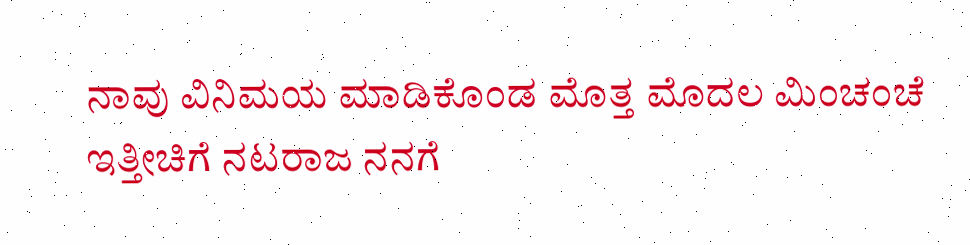ನಾವು ವಿನಿಮಯ ಮಾಡಿಕೊಂಡ ಮೊತ್ತ ಮೊದಲ ಮಿಂಚಂಚೆ
ಇತ್ತೀಚಿಗೆ ನಟರಾಜ ನನಗೆ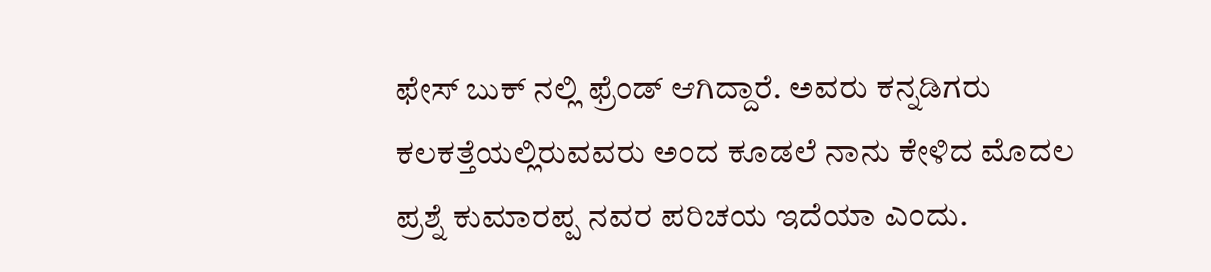ಫೇಸ್ ಬುಕ್ ನಲ್ಲಿ ಫ್ರೆಂಡ್ ಆಗಿದ್ದಾರೆ. ಅವರು ಕನ್ನಡಿಗರು ಕಲಕತ್ತೆಯಲ್ಲಿರುವವರು ಅಂದ ಕೂಡಲೆ ನಾನು ಕೇಳಿದ ಮೊದಲ ಪ್ರಶ್ನೆ ಕುಮಾರಪ್ಪ ನವರ ಪರಿಚಯ ಇದೆಯಾ ಎಂದು.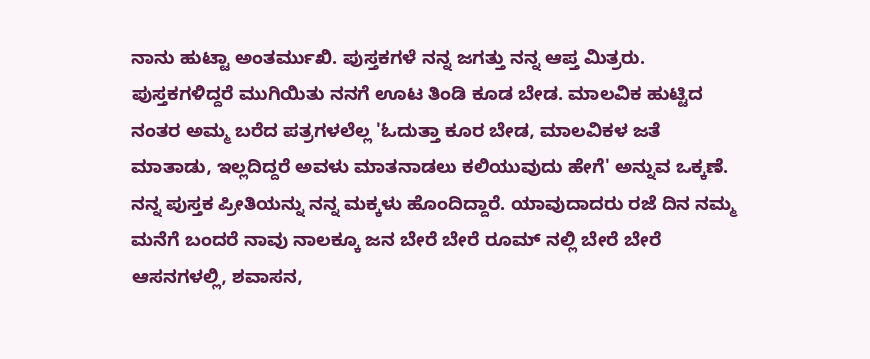ನಾನು ಹುಟ್ಟಾ ಅಂತರ್ಮುಖಿ. ಪುಸ್ತಕಗಳೆ ನನ್ನ ಜಗತ್ತು ನನ್ನ ಆಪ್ತ ಮಿತ್ರರು. ಪುಸ್ತಕಗಳಿದ್ದರೆ ಮುಗಿಯಿತು ನನಗೆ ಊಟ ತಿಂಡಿ ಕೂಡ ಬೇಡ. ಮಾಲವಿಕ ಹುಟ್ಟಿದ ನಂತರ ಅಮ್ಮ ಬರೆದ ಪತ್ರಗಳಲೆಲ್ಲ 'ಓದುತ್ತಾ ಕೂರ ಬೇಡ, ಮಾಲವಿಕಳ ಜತೆ ಮಾತಾಡು, ಇಲ್ಲದಿದ್ದರೆ ಅವಳು ಮಾತನಾಡಲು ಕಲಿಯುವುದು ಹೇಗೆ' ಅನ್ನುವ ಒಕ್ಕಣೆ. ನನ್ನ ಪುಸ್ತಕ ಪ್ರೀತಿಯನ್ನು ನನ್ನ ಮಕ್ಕಳು ಹೊಂದಿದ್ದಾರೆ. ಯಾವುದಾದರು ರಜೆ ದಿನ ನಮ್ಮ ಮನೆಗೆ ಬಂದರೆ ನಾವು ನಾಲಕ್ಕೂ ಜನ ಬೇರೆ ಬೇರೆ ರೂಮ್ ನಲ್ಲಿ ಬೇರೆ ಬೇರೆ ಆಸನಗಳಲ್ಲಿ, ಶವಾಸನ,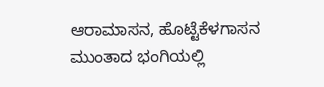ಆರಾಮಾಸನ, ಹೊಟ್ಟೆಕೆಳಗಾಸನ ಮುಂತಾದ ಭಂಗಿಯಲ್ಲಿ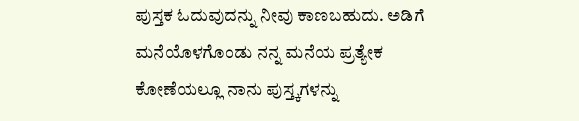ಪುಸ್ತಕ ಓದುವುದನ್ನು ನೀವು ಕಾಣಬಹುದು. ಅಡಿಗೆ ಮನೆಯೊಳಗೊಂಡು ನನ್ನ ಮನೆಯ ಪ್ರತ್ಯೇಕ ಕೋಣೆಯಲ್ಲೂ ನಾನು ಪುಸ್ತ್ಕಗಳನ್ನು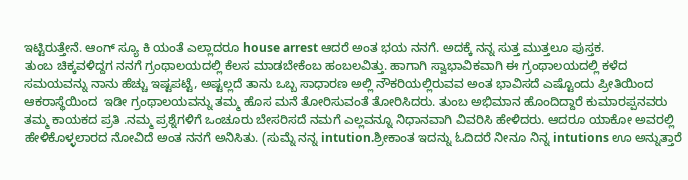ಇಟ್ಟಿರುತ್ತೇನೆ. ಆಂಗ್ ಸ್ಯೂ ಕಿ ಯಂತೆ ಎಲ್ಲಾದರೂ house arrest ಆದರೆ ಅಂತ ಭಯ ನನಗೆ. ಅದಕ್ಕೆ ನನ್ನ ಸುತ್ತ ಮುತ್ತಲೂ ಪುಸ್ತಕ.
ತುಂಬ ಚಿಕ್ಕವಳಿದ್ದಗ ನನಗೆ ಗ್ರಂಥಾಲಯದಲ್ಲಿ ಕೆಲಸ ಮಾಡಬೇಕೆಂಬ ಹಂಬಲವಿತ್ತು. ಹಾಗಾಗಿ ಸ್ವಾಭಾವಿಕವಾಗಿ ಈ ಗ್ರಂಥಾಲಯದಲ್ಲಿ ಕಳೆದ ಸಮಯವನ್ನು ನಾನು ಹೆಚ್ಚು ಇಷ್ಟಪಟ್ಟೆ, ಅಷ್ಟಲ್ಲದೆ ತಾನು ಒಬ್ಬ ಸಾಧಾರಣ ಅಲ್ಲಿ ನೌಕರಿಯಲ್ಲಿರುವವ ಅಂತ ಭಾವಿಸದೆ ಎಷ್ಟೊಂದು ಪ್ರೀತಿಯಿಂದ ಆಕರಾಸ್ಥೆಯಿಂದ  ಇಡೀ ಗ್ರಂಥಾಲಯವನ್ನು ತಮ್ಮ ಹೊಸ ಮನೆ ತೋರಿಸುವಂತೆ ತೋರಿಸಿದರು. ತುಂಬ ಅಭಿಮಾನ ಹೊಂದಿದ್ದಾರೆ ಕುಮಾರಪ್ಪನವರು ತಮ್ಮ ಕಾಯಕದ ಪ್ರತಿ .ನಮ್ಮ ಪ್ರಶ್ನೆಗಳಿಗೆ ಒಂಚೂರು ಬೇಸರಿಸದೆ ನಮಗೆ ಎಲ್ಲವನ್ನೂ ನಿಧಾನವಾಗಿ ವಿವರಿಸಿ ಹೇಳಿದರು. ಆದರೂ ಯಾಕೋ ಅವರಲ್ಲಿ ಹೇಳಿಕೊಳ್ಳಲಾರದ ನೋವಿದೆ ಅಂತ ನನಗೆ ಅನಿಸಿತು. (ಸುಮ್ನೆ ನನ್ನ intution.ಶ್ರೀಕಾಂತ ಇದನ್ನು ಓದಿದರೆ ನೀನೂ ನಿನ್ನ intutions ಊ ಅನ್ನುತ್ತಾರೆ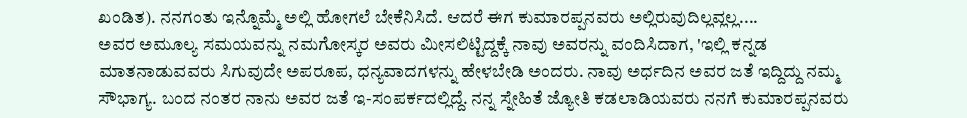ಖಂಡಿತ). ನನಗಂತು ಇನ್ನೊಮ್ಮೆ ಅಲ್ಲಿ ಹೋಗಲೆ ಬೇಕೆನಿಸಿದೆ. ಆದರೆ ಈಗ ಕುಮಾರಪ್ಪನವರು ಅಲ್ಲಿರುವುದಿಲ್ಲವ್ಲಲ್ಲ....
ಅವರ ಅಮೂಲ್ಯ ಸಮಯವನ್ನು ನಮಗೋಸ್ಕರ ಅವರು ಮೀಸಲಿಟ್ಟಿದ್ದಕ್ಕೆ ನಾವು ಅವರನ್ನು ವಂದಿಸಿದಾಗ, 'ಇಲ್ಲಿ ಕನ್ನಡ ಮಾತನಾಡುವವರು ಸಿಗುವುದೇ ಅಪರೂಪ, ಧನ್ಯವಾದಗಳನ್ನು ಹೇಳಬೇಡಿ ಅಂದರು. ನಾವು ಅರ್ಧದಿನ ಅವರ ಜತೆ ಇದ್ದಿದ್ದು ನಮ್ಮ ಸೌಭಾಗ್ಯ. ಬಂದ ನಂತರ ನಾನು ಅವರ ಜತೆ ಇ-ಸಂಪರ್ಕದಲ್ಲಿದ್ದೆ. ನನ್ನ ಸ್ನೇಹಿತೆ ಜ್ಯೋತಿ ಕಡಲಾಡಿಯವರು ನನಗೆ ಕುಮಾರಪ್ಪನವರು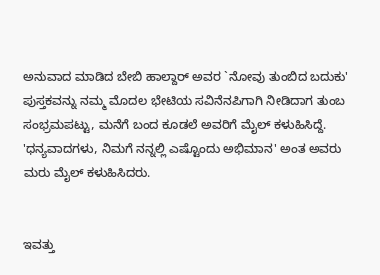ಅನುವಾದ ಮಾಡಿದ ಬೇಬಿ ಹಾಲ್ದಾರ್ ಅವರ `ನೋವು ತುಂಬಿದ ಬದುಕು'  ಪುಸ್ತಕವನ್ನು ನಮ್ಮ ಮೊದಲ ಭೇಟಿಯ ಸವಿನೆನಪಿಗಾಗಿ ನೀಡಿದಾಗ ತುಂಬ ಸಂಭ್ರಮಪಟ್ಟು, ಮನೆಗೆ ಬಂದ ಕೂಡಲೆ ಅವರಿಗೆ ಮೈಲ್ ಕಳುಹಿಸಿದ್ದೆ. 'ಧನ್ಯವಾದಗಳು, ನಿಮಗೆ ನನ್ನಲ್ಲಿ ಎಷ್ಟೊಂದು ಅಭಿಮಾನ' ಅಂತ ಅವರು ಮರು ಮೈಲ್ ಕಳುಹಿಸಿದರು.


ಇವತ್ತು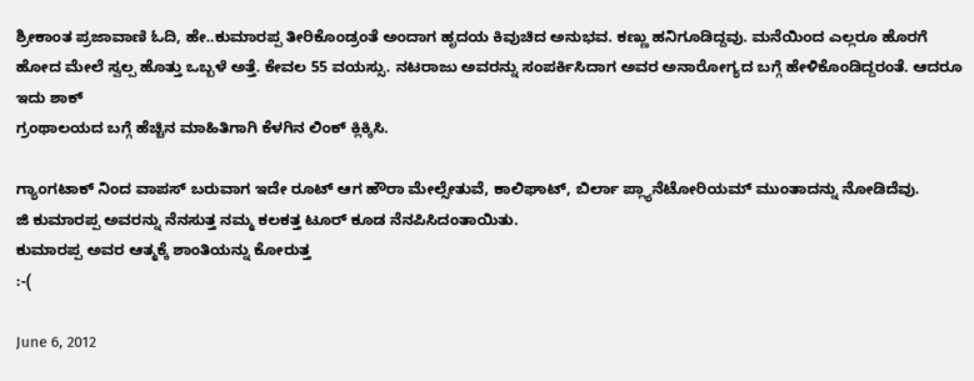ಶ್ರೀಕಾಂತ ಪ್ರಜಾವಾಣಿ ಓದಿ, ಹೇ..ಕುಮಾರಪ್ಪ ತೀರಿಕೊಂಡ್ರಂತೆ ಅಂದಾಗ ಹೃದಯ ಕಿವುಚಿದ ಅನುಭವ. ಕಣ್ಣು ಹನಿಗೂಡಿದ್ದವು. ಮನೆಯಿಂದ ಎಲ್ಲರೂ ಹೊರಗೆ ಹೋದ ಮೇಲೆ ಸ್ವಲ್ಪ ಹೊತ್ತು ಒಬ್ಬಳೆ ಅತ್ತೆ. ಕೇವಲ 55 ವಯಸ್ಸು. ನಟರಾಜು ಅವರನ್ನು ಸಂಪರ್ಕಿಸಿದಾಗ ಅವರ ಅನಾರೋಗ್ಯದ ಬಗ್ಗೆ ಹೇಳಿಕೊಂಡಿದ್ದರಂತೆ. ಆದರೂ ಇದು ಶಾಕ್
ಗ್ರಂಥಾಲಯದ ಬಗ್ಗೆ ಹೆಚ್ಚಿನ ಮಾಹಿತಿಗಾಗಿ ಕೆಳಗಿನ ಲಿಂಕ್ ಕ್ಲಿಕ್ಕಿಸಿ.

ಗ್ಯಾಂಗಟಾಕ್ ನಿಂದ ವಾಪಸ್ ಬರುವಾಗ ಇದೇ ರೂಟ್ ಆಗ ಹೌರಾ ಮೇಲ್ಸೇತುವೆ, ಕಾಲಿಘಾಟ್, ಬಿರ್ಲಾ ಪ್ಲ್ಯಾನೆಟೋರಿಯಮ್ ಮುಂತಾದನ್ನು ನೋಡಿದೆವು.
ಜಿ ಕುಮಾರಪ್ಪ ಅವರನ್ನು ನೆನಸುತ್ತ ನಮ್ಮ ಕಲಕತ್ತ ಟೂರ್ ಕೂಡ ನೆನಪಿಸಿದಂತಾಯಿತು.
ಕುಮಾರಪ್ಪ ಅವರ ಆತ್ಮಕ್ಕೆ ಶಾಂತಿಯನ್ನು ಕೋರುತ್ತ
:-(

June 6, 2012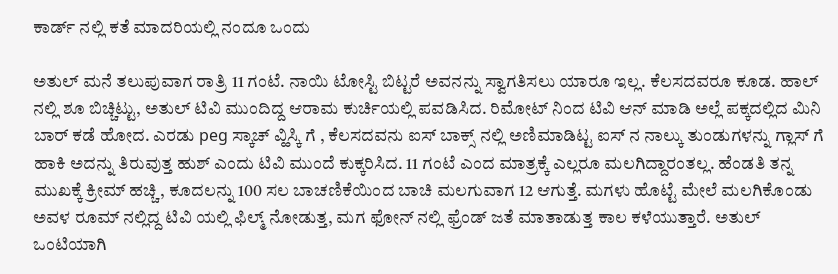ಕಾರ್ಡ್ ನಲ್ಲಿ ಕತೆ ಮಾದರಿಯಲ್ಲಿ ನಂದೂ ಒಂದು

ಅತುಲ್ ಮನೆ ತಲುಪುವಾಗ ರಾತ್ರಿ 11 ಗಂಟೆ. ನಾಯಿ ಟೋಸ್ಟಿ ಬಿಟ್ಟರೆ ಅವನನ್ನು ಸ್ವಾಗತಿಸಲು ಯಾರೂ ಇಲ್ಲ. ಕೆಲಸದವರೂ ಕೂಡ. ಹಾಲ್ ನಲ್ಲಿ ಶೂ ಬಿಚ್ಚಿಟ್ಟು, ಅತುಲ್ ಟಿವಿ ಮುಂದಿದ್ದ ಆರಾಮ ಕುರ್ಚಿಯಲ್ಲಿ ಪವಡಿಸಿದ. ರಿಮೋಟ್ ನಿಂದ ಟಿವಿ ಆನ್ ಮಾಡಿ ಅಲ್ಲೆ ಪಕ್ಕದಲ್ಲಿದ ಮಿನಿ ಬಾರ್ ಕಡೆ ಹೋದ. ಎರಡು peg ಸ್ಕಾಚ್ ವ್ಹಿಸ್ಕಿ ಗೆ , ಕೆಲಸದವನು ಐಸ್ ಬಾಕ್ಸ್ ನಲ್ಲಿ ಅಣಿಮಾಡಿಟ್ಟ ಐಸ್ ನ ನಾಲ್ಕು ತುಂಡುಗಳನ್ನು ಗ್ಲಾಸ್ ಗೆ ಹಾಕಿ ಅದನ್ನು ತಿರುವುತ್ತ ಹುಶ್ ಎಂದು ಟಿವಿ ಮುಂದೆ ಕುಕ್ಕರಿಸಿದ. 11 ಗಂಟೆ ಎಂದ ಮಾತ್ರಕ್ಕೆ ಎಲ್ಲರೂ ಮಲಗಿದ್ದಾರಂತಲ್ಲ. ಹೆಂಡತಿ ತನ್ನ ಮುಖಕ್ಕೆ ಕ್ರೀಮ್ ಹಚ್ಚಿ, ಕೂದಲನ್ನು 100 ಸಲ ಬಾಚಣಿಕೆಯಿಂದ ಬಾಚಿ ಮಲಗುವಾಗ 12 ಆಗುತ್ತೆ. ಮಗಳು ಹೊಟ್ಟೆ ಮೇಲೆ ಮಲಗಿಕೊಂಡು ಅವಳ ರೂಮ್ ನಲ್ಲಿದ್ದ ಟಿವಿ ಯಲ್ಲಿ ಫಿಲ್ಮ್ ನೋಡುತ್ತ, ಮಗ ಫೋನ್ ನಲ್ಲಿ ಫ್ರೆಂಡ್ ಜತೆ ಮಾತಾಡುತ್ತ ಕಾಲ ಕಳೆಯುತ್ತಾರೆ. ಅತುಲ್ ಒಂಟಿಯಾಗಿ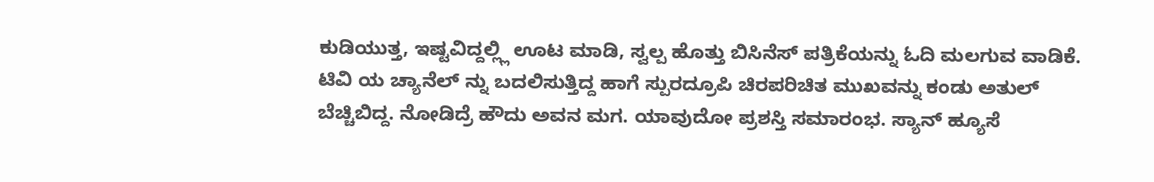ಕುಡಿಯುತ್ತ, ಇಷ್ಟವಿದ್ದಲ್ಲ್ಲಿ ಊಟ ಮಾಡಿ, ಸ್ವಲ್ಪ ಹೊತ್ತು ಬಿಸಿನೆಸ್ ಪತ್ರಿಕೆಯನ್ನು ಓದಿ ಮಲಗುವ ವಾಡಿಕೆ.
ಟಿವಿ ಯ ಚ್ಯಾನೆಲ್ ನ್ನು ಬದಲಿಸುತ್ತಿದ್ದ ಹಾಗೆ ಸ್ಪುರದ್ರೂಪಿ ಚಿರಪರಿಚಿತ ಮುಖವನ್ನು ಕಂಡು ಅತುಲ್ ಬೆಚ್ಚಿಬಿದ್ದ. ನೋಡಿದ್ರೆ ಹೌದು ಅವನ ಮಗ. ಯಾವುದೋ ಪ್ರಶಸ್ತಿ ಸಮಾರಂಭ. ಸ್ಯಾನ್ ಹ್ಯೂಸೆ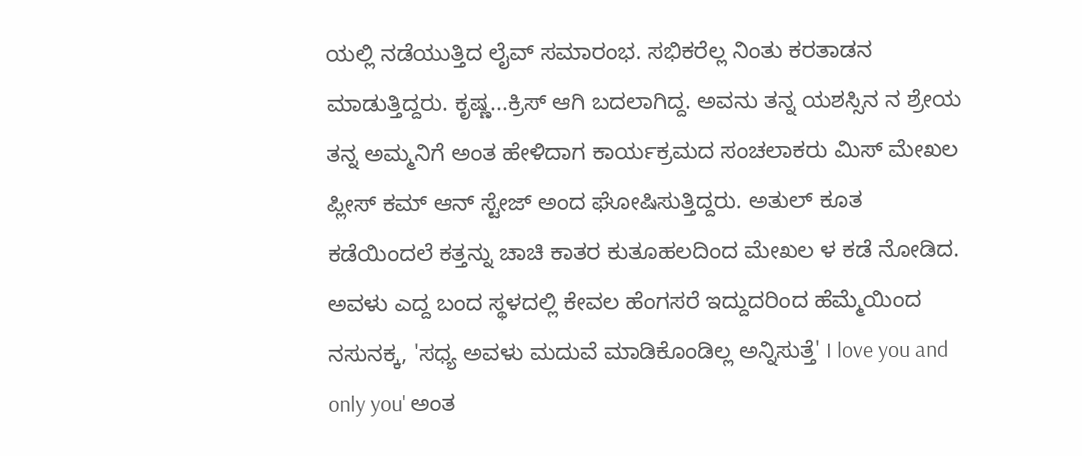ಯಲ್ಲಿ ನಡೆಯುತ್ತಿದ ಲೈವ್ ಸಮಾರಂಭ. ಸಭಿಕರೆಲ್ಲ ನಿಂತು ಕರತಾಡನ ಮಾಡುತ್ತಿದ್ದರು. ಕೃಷ್ಣ...ಕ್ರಿಸ್ ಆಗಿ ಬದಲಾಗಿದ್ದ. ಅವನು ತನ್ನ ಯಶಸ್ಸಿನ ನ ಶ್ರೇಯ ತನ್ನ ಅಮ್ಮನಿಗೆ ಅಂತ ಹೇಳಿದಾಗ ಕಾರ್ಯಕ್ರಮದ ಸಂಚಲಾಕರು ಮಿಸ್ ಮೇಖಲ ಪ್ಲೀಸ್ ಕಮ್ ಆನ್ ಸ್ಟೇಜ್ ಅಂದ ಘೋಷಿಸುತ್ತಿದ್ದರು. ಅತುಲ್ ಕೂತ ಕಡೆಯಿಂದಲೆ ಕತ್ತನ್ನು ಚಾಚಿ ಕಾತರ ಕುತೂಹಲದಿಂದ ಮೇಖಲ ಳ ಕಡೆ ನೋಡಿದ. ಅವಳು ಎದ್ದ ಬಂದ ಸ್ಥಳದಲ್ಲಿ ಕೇವಲ ಹೆಂಗಸರೆ ಇದ್ದುದರಿಂದ ಹೆಮ್ಮೆಯಿಂದ ನಸುನಕ್ಕ, 'ಸಧ್ಯ ಅವಳು ಮದುವೆ ಮಾಡಿಕೊಂಡಿಲ್ಲ ಅನ್ನಿಸುತ್ತೆ' I love you and only you' ಅಂತ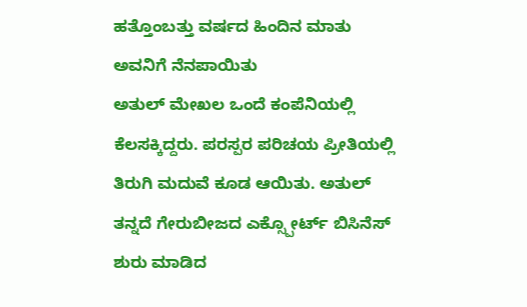ಹತ್ತೊಂಬತ್ತು ವರ್ಷದ ಹಿಂದಿನ ಮಾತು ಅವನಿಗೆ ನೆನಪಾಯಿತು
ಅತುಲ್ ಮೇಖಲ ಒಂದೆ ಕಂಪೆನಿಯಲ್ಲಿ ಕೆಲಸಕ್ಕಿದ್ದರು. ಪರಸ್ಪರ ಪರಿಚಯ ಪ್ರೀತಿಯಲ್ಲಿ ತಿರುಗಿ ಮದುವೆ ಕೂಡ ಆಯಿತು. ಅತುಲ್ ತನ್ನದೆ ಗೇರುಬೀಜದ ಎಕ್ಸ್ಪೋರ್ಟ್ ಬಿಸಿನೆಸ್ ಶುರು ಮಾಡಿದ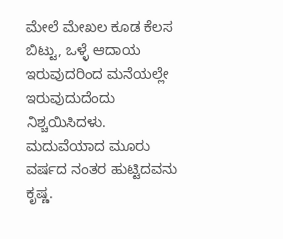ಮೇಲೆ ಮೇಖಲ ಕೂಡ ಕೆಲಸ ಬಿಟ್ಟು, ಒಳ್ಳೆ ಆದಾಯ ಇರುವುದರಿಂದ ಮನೆಯಲ್ಲೇ ಇರುವುದುದೆಂದು ನಿಶ್ಚಯಿಸಿದಳು. ಮದುವೆಯಾದ ಮೂರು ವರ್ಷದ ನಂತರ ಹುಟ್ಟಿದವನು ಕೃಷ್ಣ.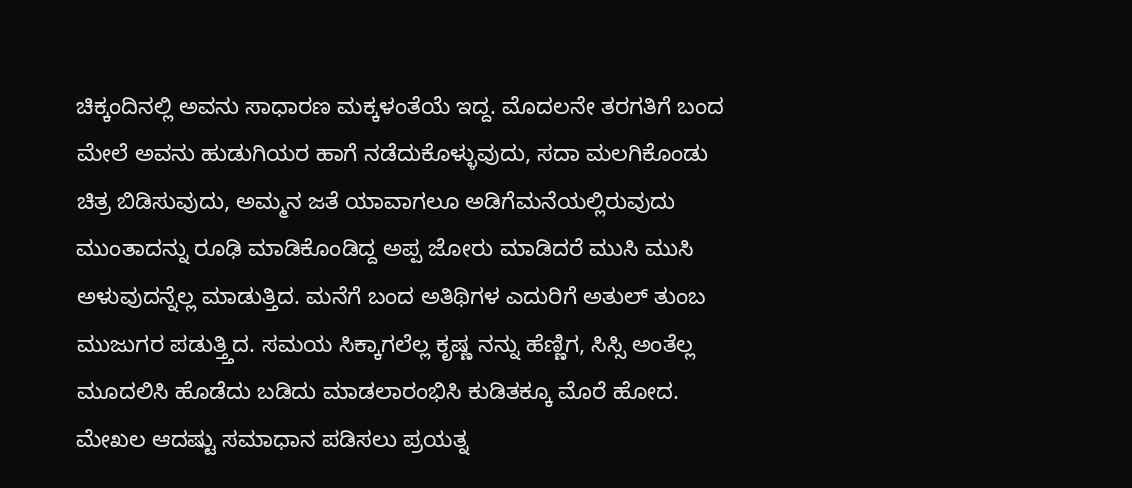ಚಿಕ್ಕಂದಿನಲ್ಲಿ ಅವನು ಸಾಧಾರಣ ಮಕ್ಕಳಂತೆಯೆ ಇದ್ದ. ಮೊದಲನೇ ತರಗತಿಗೆ ಬಂದ ಮೇಲೆ ಅವನು ಹುಡುಗಿಯರ ಹಾಗೆ ನಡೆದುಕೊಳ್ಳುವುದು, ಸದಾ ಮಲಗಿಕೊಂಡು ಚಿತ್ರ ಬಿಡಿಸುವುದು, ಅಮ್ಮನ ಜತೆ ಯಾವಾಗಲೂ ಅಡಿಗೆಮನೆಯಲ್ಲಿರುವುದು ಮುಂತಾದನ್ನು ರೂಢಿ ಮಾಡಿಕೊಂಡಿದ್ದ ಅಪ್ಪ ಜೋರು ಮಾಡಿದರೆ ಮುಸಿ ಮುಸಿ ಅಳುವುದನ್ನೆಲ್ಲ ಮಾಡುತ್ತಿದ. ಮನೆಗೆ ಬಂದ ಅತಿಥಿಗಳ ಎದುರಿಗೆ ಅತುಲ್ ತುಂಬ ಮುಜುಗರ ಪಡುತ್ತ್ತಿದ. ಸಮಯ ಸಿಕ್ಕಾಗಲೆಲ್ಲ ಕೃಷ್ಣ ನನ್ನು ಹೆಣ್ಣಿಗ, ಸಿಸ್ಸಿ ಅಂತೆಲ್ಲ ಮೂದಲಿಸಿ ಹೊಡೆದು ಬಡಿದು ಮಾಡಲಾರಂಭಿಸಿ ಕುಡಿತಕ್ಕೂ ಮೊರೆ ಹೋದ. ಮೇಖಲ ಆದಷ್ಟು ಸಮಾಧಾನ ಪಡಿಸಲು ಪ್ರಯತ್ನ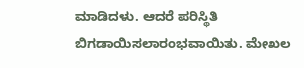ಮಾಡಿದಳು. ಆದರೆ ಪರಿಸ್ಥಿತಿ ಬಿಗಡಾಯಿಸಲಾರಂಭವಾಯಿತು. ಮೇಖಲ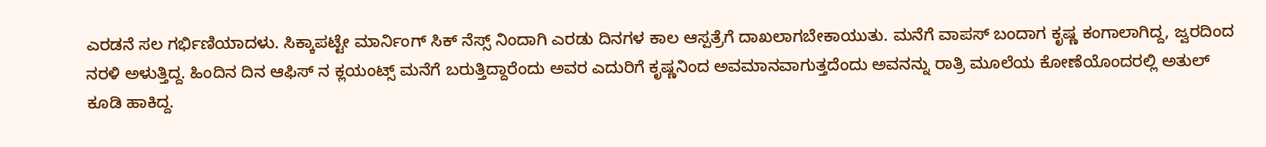ಎರಡನೆ ಸಲ ಗರ್ಭಿಣಿಯಾದಳು. ಸಿಕ್ಕಾಪಟ್ಟೇ ಮಾರ್ನಿಂಗ್ ಸಿಕ್ ನೆಸ್ಸ್ ನಿಂದಾಗಿ ಎರಡು ದಿನಗಳ ಕಾಲ ಆಸ್ಪತ್ರೆಗೆ ದಾಖಲಾಗಬೇಕಾಯುತು. ಮನೆಗೆ ವಾಪಸ್ ಬಂದಾಗ ಕೃಷ್ಣ ಕಂಗಾಲಾಗಿದ್ದ, ಜ್ವರದಿಂದ ನರಳಿ ಅಳುತ್ತಿದ್ದ. ಹಿಂದಿನ ದಿನ ಆಫಿಸ್ ನ ಕ್ಲಯಂಟ್ಸ್ ಮನೆಗೆ ಬರುತ್ತಿದ್ದಾರೆಂದು ಅವರ ಎದುರಿಗೆ ಕೃಷ್ಣನಿಂದ ಅವಮಾನವಾಗುತ್ತದೆಂದು ಅವನನ್ನು ರಾತ್ರಿ ಮೂಲೆಯ ಕೋಣೆಯೊಂದರಲ್ಲಿ ಅತುಲ್ ಕೂಡಿ ಹಾಕಿದ್ದ.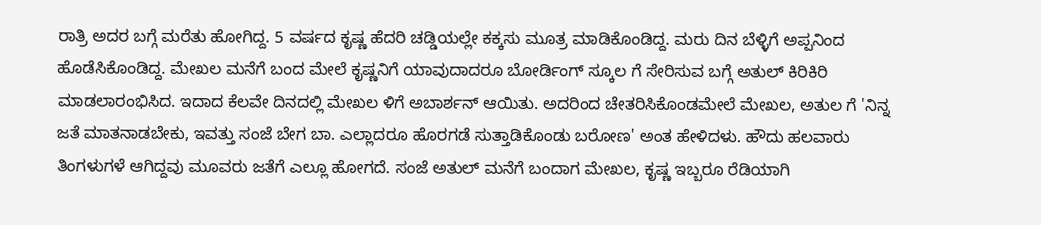ರಾತ್ರಿ ಅದರ ಬಗ್ಗೆ ಮರೆತು ಹೋಗಿದ್ದ. 5 ವರ್ಷದ ಕೃಷ್ಣ ಹೆದರಿ ಚಡ್ಡಿಯಲ್ಲೇ ಕಕ್ಕಸು ಮೂತ್ರ ಮಾಡಿಕೊಂಡಿದ್ದ. ಮರು ದಿನ ಬೆಳ್ಳಿಗೆ ಅಪ್ಪನಿಂದ ಹೊಡೆಸಿಕೊಂಡಿದ್ದ. ಮೇಖಲ ಮನೆಗೆ ಬಂದ ಮೇಲೆ ಕೃಷ್ಣನಿಗೆ ಯಾವುದಾದರೂ ಬೋರ್ಡಿಂಗ್ ಸ್ಕೂಲ ಗೆ ಸೇರಿಸುವ ಬಗ್ಗೆ ಅತುಲ್ ಕಿರಿಕಿರಿ ಮಾಡಲಾರಂಭಿಸಿದ. ಇದಾದ ಕೆಲವೇ ದಿನದಲ್ಲಿ ಮೇಖಲ ಳಿಗೆ ಅಬಾರ್ಶನ್ ಆಯಿತು. ಅದರಿಂದ ಚೇತರಿಸಿಕೊಂಡಮೇಲೆ ಮೇಖಲ, ಅತುಲ ಗೆ 'ನಿನ್ನ ಜತೆ ಮಾತನಾಡಬೇಕು, ಇವತ್ತು ಸಂಜೆ ಬೇಗ ಬಾ. ಎಲ್ಲಾದರೂ ಹೊರಗಡೆ ಸುತ್ತಾಡಿಕೊಂಡು ಬರೋಣ' ಅಂತ ಹೇಳಿದಳು. ಹೌದು ಹಲವಾರು ತಿಂಗಳುಗಳೆ ಆಗಿದ್ದವು ಮೂವರು ಜತೆಗೆ ಎಲ್ಲೂ ಹೋಗದೆ. ಸಂಜೆ ಅತುಲ್ ಮನೆಗೆ ಬಂದಾಗ ಮೇಖಲ, ಕೃಷ್ಣ ಇಬ್ಬರೂ ರೆಡಿಯಾಗಿ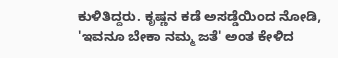ಕುಳಿತಿದ್ದರು. ಕೃಷ್ಣನ ಕಡೆ ಅಸಡ್ಡೆಯಿಂದ ನೋಡಿ, 'ಇವನೂ ಬೇಕಾ ನಮ್ಮ ಜತೆ' ಅಂತ ಕೇಳಿದ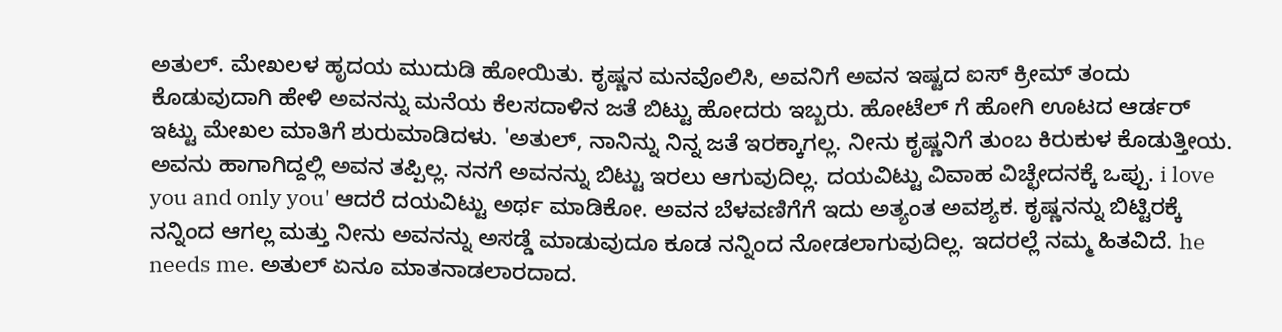ಅತುಲ್. ಮೇಖಲಳ ಹೃದಯ ಮುದುಡಿ ಹೋಯಿತು. ಕೃಷ್ಣನ ಮನವೊಲಿಸಿ, ಅವನಿಗೆ ಅವನ ಇಷ್ಟದ ಐಸ್ ಕ್ರೀಮ್ ತಂದು ಕೊಡುವುದಾಗಿ ಹೇಳಿ ಅವನನ್ನು ಮನೆಯ ಕೆಲಸದಾಳಿನ ಜತೆ ಬಿಟ್ಟು ಹೋದರು ಇಬ್ಬರು. ಹೋಟೆಲ್ ಗೆ ಹೋಗಿ ಊಟದ ಆರ್ಡರ್ ಇಟ್ಟು ಮೇಖಲ ಮಾತಿಗೆ ಶುರುಮಾಡಿದಳು. 'ಅತುಲ್, ನಾನಿನ್ನು ನಿನ್ನ ಜತೆ ಇರಕ್ಕಾಗಲ್ಲ. ನೀನು ಕೃಷ್ಣನಿಗೆ ತುಂಬ ಕಿರುಕುಳ ಕೊಡುತ್ತೀಯ. ಅವನು ಹಾಗಾಗಿದ್ದಲ್ಲಿ ಅವನ ತಪ್ಪಿಲ್ಲ. ನನಗೆ ಅವನನ್ನು ಬಿಟ್ಟು ಇರಲು ಆಗುವುದಿಲ್ಲ. ದಯವಿಟ್ಟು ವಿವಾಹ ವಿಚ್ಛೇದನಕ್ಕೆ ಒಪ್ಪು. i love you and only you' ಆದರೆ ದಯವಿಟ್ಟು ಅರ್ಥ ಮಾಡಿಕೋ. ಅವನ ಬೆಳವಣಿಗೆಗೆ ಇದು ಅತ್ಯಂತ ಅವಶ್ಯಕ. ಕೃಷ್ಣನನ್ನು ಬಿಟ್ಟಿರಕ್ಕೆ ನನ್ನಿಂದ ಆಗಲ್ಲ ಮತ್ತು ನೀನು ಅವನನ್ನು ಅಸಡ್ಡೆ ಮಾಡುವುದೂ ಕೂಡ ನನ್ನಿಂದ ನೋಡಲಾಗುವುದಿಲ್ಲ. ಇದರಲ್ಲೆ ನಮ್ಮ ಹಿತವಿದೆ. he needs me. ಅತುಲ್ ಏನೂ ಮಾತನಾಡಲಾರದಾದ.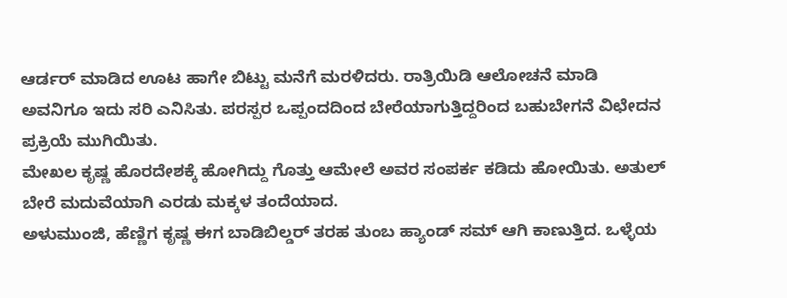ಆರ್ಡರ್ ಮಾಡಿದ ಊಟ ಹಾಗೇ ಬಿಟ್ಟು ಮನೆಗೆ ಮರಳಿದರು. ರಾತ್ರಿಯಿಡಿ ಆಲೋಚನೆ ಮಾಡಿ ಅವನಿಗೂ ಇದು ಸರಿ ಎನಿಸಿತು. ಪರಸ್ಪರ ಒಪ್ಪಂದದಿಂದ ಬೇರೆಯಾಗುತ್ತಿದ್ದರಿಂದ ಬಹುಬೇಗನೆ ವಿಛೇದನ ಪ್ರಕ್ರಿಯೆ ಮುಗಿಯಿತು.
ಮೇಖಲ ಕೃಷ್ಣ ಹೊರದೇಶಕ್ಕೆ ಹೋಗಿದ್ದು ಗೊತ್ತು ಆಮೇಲೆ ಅವರ ಸಂಪರ್ಕ ಕಡಿದು ಹೋಯಿತು. ಅತುಲ್ ಬೇರೆ ಮದುವೆಯಾಗಿ ಎರಡು ಮಕ್ಕಳ ತಂದೆಯಾದ.
ಅಳುಮುಂಜಿ, ಹೆಣ್ಣಿಗ ಕೃಷ್ಣ ಈಗ ಬಾಡಿಬಿಲ್ಡರ್ ತರಹ ತುಂಬ ಹ್ಯಾಂಡ್ ಸಮ್ ಆಗಿ ಕಾಣುತ್ತಿದ. ಒಳ್ಳೆಯ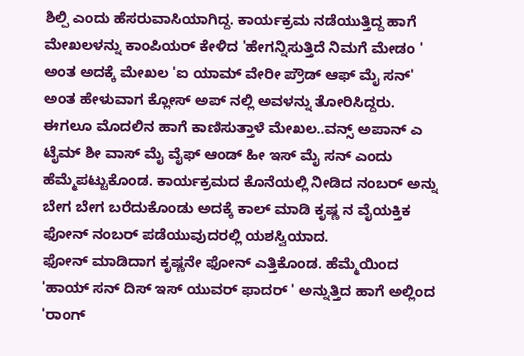ಶಿಲ್ಪಿ ಎಂದು ಹೆಸರುವಾಸಿಯಾಗಿದ್ದ. ಕಾರ್ಯಕ್ರಮ ನಡೆಯುತ್ತಿದ್ದ ಹಾಗೆ ಮೇಖಲಳನ್ನು ಕಾಂಪಿಯರ್ ಕೇಳಿದ 'ಹೇಗನ್ನಿಸುತ್ತಿದೆ ನಿಮಗೆ ಮೇಡಂ ' ಅಂತ ಅದಕ್ಕೆ ಮೇಖಲ 'ಐ ಯಾಮ್ ವೇರೀ ಪ್ರೌಡ್ ಆಫ್ ಮೈ ಸನ್' ಅಂತ ಹೇಳುವಾಗ ಕ್ಲೋಸ್ ಅಪ್ ನಲ್ಲಿ ಅವಳನ್ನು ತೋರಿಸಿದ್ದರು. ಈಗಲೂ ಮೊದಲಿನ ಹಾಗೆ ಕಾಣಿಸುತ್ತಾಳೆ ಮೇಖಲ..ವನ್ಸ್ ಅಪಾನ್ ಎ ಟೈಮ್ ಶೀ ವಾಸ್ ಮೈ ವೈಫ್ ಆಂಡ್ ಹೀ ಇಸ್ ಮೈ ಸನ್ ಎಂದು ಹೆಮ್ಮೆಪಟ್ಟುಕೊಂಡ. ಕಾರ್ಯಕ್ರಮದ ಕೊನೆಯಲ್ಲಿ ನೀಡಿದ ನಂಬರ್ ಅನ್ನು ಬೇಗ ಬೇಗ ಬರೆದುಕೊಂಡು ಅದಕ್ಕೆ ಕಾಲ್ ಮಾಡಿ ಕೃಷ್ಣ ನ ವೈಯಕ್ತಿಕ ಫೋನ್ ನಂಬರ್ ಪಡೆಯುವುದರಲ್ಲಿ ಯಶಸ್ವಿಯಾದ.
ಫೋನ್ ಮಾಡಿದಾಗ ಕೃಷ್ಣನೇ ಫೋನ್ ಎತ್ತಿಕೊಂಡ. ಹೆಮ್ಮೆಯಿಂದ 'ಹಾಯ್ ಸನ್ ದಿಸ್ ಇಸ್ ಯುವರ್ ಫಾದರ್ ' ಅನ್ನುತ್ತಿದ ಹಾಗೆ ಅಲ್ಲಿಂದ 'ರಾಂಗ್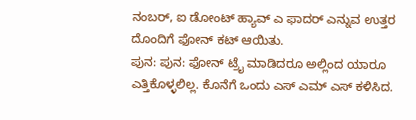ನಂಬರ್, ಐ ಡೋಂಟ್ ಹ್ಯಾವ್ ಎ ಫಾದರ್ ಎನ್ನುವ ಉತ್ತರ ದೊಂದಿಗೆ ಫೋನ್ ಕಟ್ ಆಯಿತು.
ಪುನ: ಪುನ: ಫೋನ್ ಟ್ರೈ ಮಾಡಿದರೂ ಅಲ್ಲಿಂದ ಯಾರೂ ಎತ್ತಿಕೊಳ್ಳಲಿಲ್ಲ. ಕೊನೆಗೆ ಒಂದು ಎಸ್ ಎಮ್ ಎಸ್ ಕಳಿಸಿದ.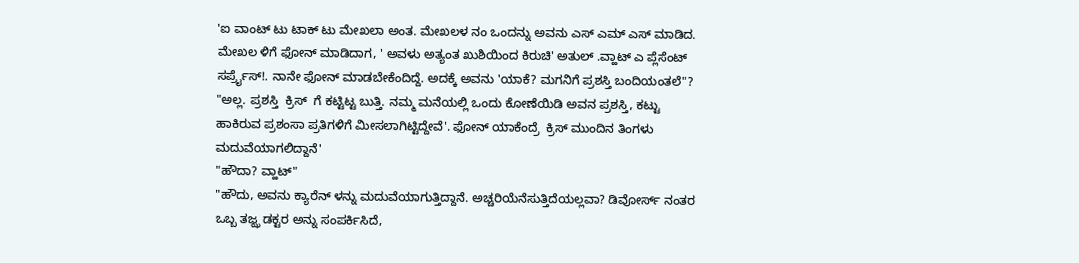'ಐ ವಾಂಟ್ ಟು ಟಾಕ್ ಟು ಮೇಖಲಾ ಅಂತ. ಮೇಖಲಳ ನಂ ಒಂದನ್ನು ಅವನು ಎಸ್ ಎಮ್ ಎಸ್ ಮಾಡಿದ.
ಮೇಖಲ ಳಿಗೆ ಫೋನ್ ಮಾಡಿದಾಗ, ' ಅವಳು ಅತ್ಯಂತ ಖುಶಿಯಿಂದ ಕಿರುಚಿ' ಅತುಲ್ .ವ್ಹಾಟ್ ಎ ಪ್ಲೆಸೆಂಟ್ ಸರ್ಪ್ರೈಸ್!. ನಾನೇ ಫೋನ್ ಮಾಡಬೇಕೆಂದಿದ್ದೆ. ಅದಕ್ಕೆ ಅವನು 'ಯಾಕೆ? ಮಗನಿಗೆ ಪ್ರಶಸ್ತಿ ಬಂದಿಯಂತಲೆ"?
"ಅಲ್ಲ. ಪ್ರಶಸ್ತಿ  ಕ್ರಿಸ್  ಗೆ ಕಟ್ಟಿಟ್ಟ ಬುತ್ತಿ. ನಮ್ಮ ಮನೆಯಲ್ಲಿ ಒಂದು ಕೋಣೆಯಿಡಿ ಅವನ ಪ್ರಶಸ್ತಿ, ಕಟ್ಟು ಹಾಕಿರುವ ಪ್ರಶಂಸಾ ಪ್ರತಿಗಳಿಗೆ ಮೀಸಲಾಗಿಟ್ಟಿದ್ದೇವೆ'. ಫೋನ್ ಯಾಕೆಂದ್ರೆ  ಕ್ರಿಸ್ ಮುಂದಿನ ತಿಂಗಳು ಮದುವೆಯಾಗಲಿದ್ದಾನೆ'
"ಹೌದಾ? ವ್ಹಾಟ್"
"ಹೌದು, ಅವನು ಕ್ಯಾರೆನ್ ಳನ್ನು ಮದುವೆಯಾಗುತ್ತಿದ್ದಾನೆ. ಅಚ್ಚರಿಯೆನೆಸುತ್ತಿದೆಯಲ್ಲವಾ? ಡಿವೋರ್ಸ್ ನಂತರ ಒಬ್ಬ ತಜ್ಝ ಡಕ್ಟರ ಅನ್ನು ಸಂಪರ್ಕಿಸಿದೆ,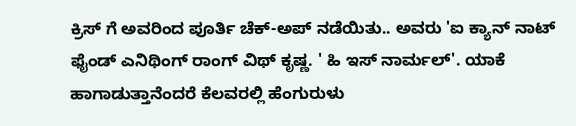ಕ್ರಿಸ್ ಗೆ ಅವರಿಂದ ಪೂರ್ತಿ ಚೆಕ್-ಅಪ್ ನಡೆಯಿತು.. ಅವರು 'ಐ ಕ್ಯಾನ್ ನಾಟ್ ಫೈಂಡ್ ಎನಿಥಿಂಗ್ ರಾಂಗ್ ವಿಥ್ ಕೃಷ್ಣ. ' ಹಿ ಇಸ್ ನಾರ್ಮಲ್'. ಯಾಕೆ ಹಾಗಾಡುತ್ತಾನೆಂದರೆ ಕೆಲವರಲ್ಲಿ ಹೆಂಗುರುಳು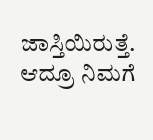ಜಾಸ್ತಿಯಿರುತ್ತೆ. ಆದ್ರೂ ನಿಮಗೆ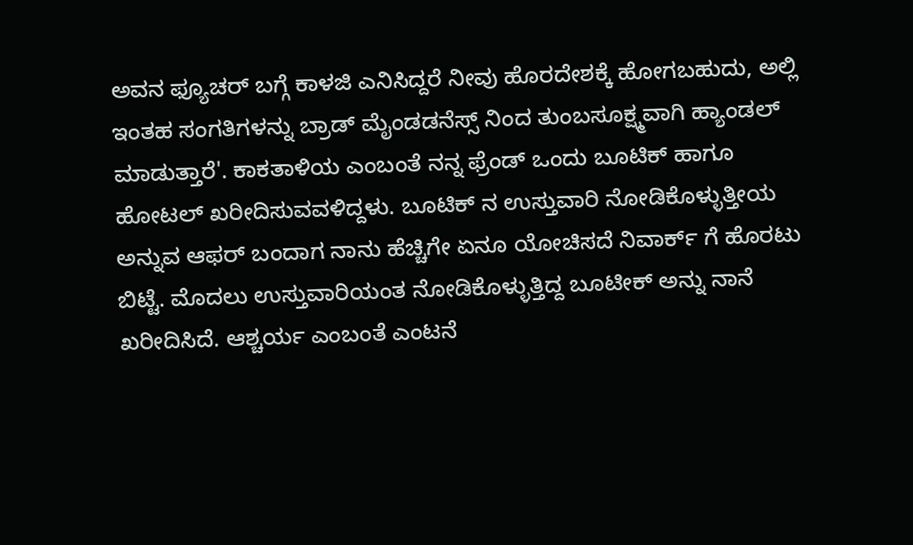ಅವನ ಫ್ಯೂಚರ್ ಬಗ್ಗೆ ಕಾಳಜಿ ಎನಿಸಿದ್ದರೆ ನೀವು ಹೊರದೇಶಕ್ಕೆ ಹೋಗಬಹುದು, ಅಲ್ಲಿ ಇಂತಹ ಸಂಗತಿಗಳನ್ನು ಬ್ರಾಡ್ ಮೈಂಡಡನೆಸ್ಸ್ ನಿಂದ ತುಂಬಸೂಕ್ಷ್ಮವಾಗಿ ಹ್ಯಾಂಡಲ್ ಮಾಡುತ್ತಾರೆ'. ಕಾಕತಾಳಿಯ ಎಂಬಂತೆ ನನ್ನ ಫ್ರೆಂಡ್ ಒಂದು ಬೂಟಿಕ್ ಹಾಗೂ ಹೋಟಲ್ ಖರೀದಿಸುವವಳಿದ್ದಳು. ಬೂಟಿಕ್ ನ ಉಸ್ತುವಾರಿ ನೋಡಿಕೊಳ್ಳುತ್ತೀಯ ಅನ್ನುವ ಆಫರ್ ಬಂದಾಗ ನಾನು ಹೆಚ್ಚಿಗೇ ಏನೂ ಯೋಚಿಸದೆ ನಿವಾರ್ಕ್ ಗೆ ಹೊರಟು ಬಿಟ್ಟೆ. ಮೊದಲು ಉಸ್ತುವಾರಿಯಂತ ನೋಡಿಕೊಳ್ಳುತ್ತಿದ್ದ ಬೂಟೀಕ್ ಅನ್ನು ನಾನೆ ಖರೀದಿಸಿದೆ. ಆಶ್ಚರ್ಯ ಎಂಬಂತೆ ಎಂಟನೆ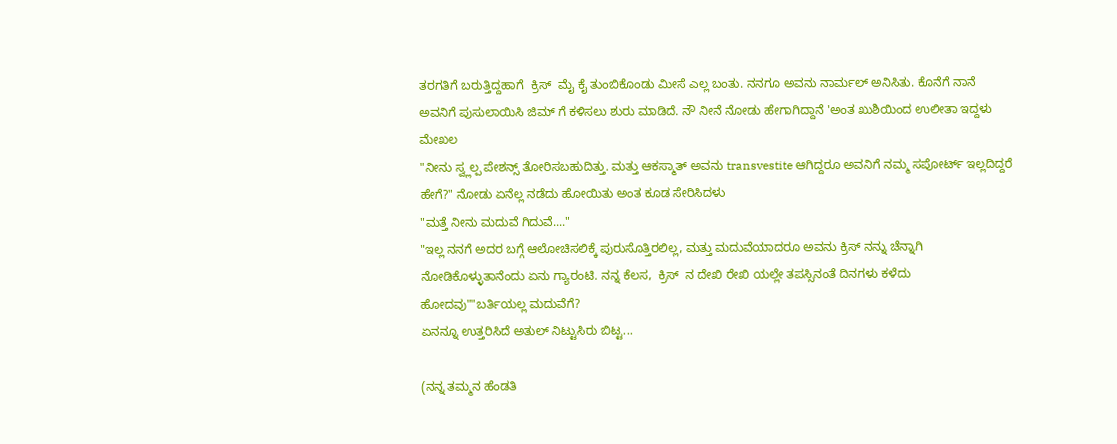ತರಗತಿಗೆ ಬರುತ್ತಿದ್ದಹಾಗೆ  ಕ್ರಿಸ್  ಮೈ ಕೈ ತುಂಬಿಕೊಂಡು ಮೀಸೆ ಎಲ್ಲ ಬಂತು. ನನಗೂ ಅವನು ನಾರ್ಮಲ್ ಅನಿಸಿತು. ಕೊನೆಗೆ ನಾನೆ ಅವನಿಗೆ ಪುಸುಲಾಯಿಸಿ ಜಿಮ್ ಗೆ ಕಳಿಸಲು ಶುರು ಮಾಡಿದೆ. ನೌ ನೀನೆ ನೋಡು ಹೇಗಾಗಿದ್ದಾನೆ 'ಅಂತ ಖುಶಿಯಿಂದ ಉಲೀತಾ ಇದ್ದಳು ಮೇಖಲ
"ನೀನು ಸ್ವ್ಲಲ್ಪ ಪೇಶನ್ಸ್ ತೋರಿಸಬಹುದಿತ್ತು. ಮತ್ತು ಆಕಸ್ಮಾತ್ ಅವನು transvestite ಆಗಿದ್ದರೂ ಅವನಿಗೆ ನಮ್ಮ ಸಪೋರ್ಟ್ ಇಲ್ಲದಿದ್ದರೆ ಹೇಗೆ?" ನೋಡು ಏನೆಲ್ಲ ನಡೆದು ಹೋಯಿತು ಅಂತ ಕೂಡ ಸೇರಿಸಿದಳು
"ಮತ್ತೆ ನೀನು ಮದುವೆ ಗಿದುವೆ...."
"ಇಲ್ಲ ನನಗೆ ಅದರ ಬಗ್ಗೆ ಆಲೋಚಿಸಲಿಕ್ಕೆ ಪುರುಸೊತ್ತಿರಲಿಲ್ಲ, ಮತ್ತು ಮದುವೆಯಾದರೂ ಅವನು ಕ್ರಿಸ್ ನನ್ನು ಚೆನ್ನಾಗಿ ನೋಡಿಕೊಳ್ಳುತಾನೆಂದು ಏನು ಗ್ಯಾರಂಟಿ. ನನ್ನ ಕೆಲಸ,  ಕ್ರಿಸ್  ನ ದೇಖಿ ರೇಖಿ ಯಲ್ಲೇ ತಪಸ್ಸಿನಂತೆ ದಿನಗಳು ಕಳೆದು ಹೋದವು""ಬರ್ತಿಯಲ್ಲ ಮದುವೆಗೆ?
ಏನನ್ನೂ ಉತ್ತರಿಸಿದೆ ಅತುಲ್ ನಿಟ್ಟುಸಿರು ಬಿಟ್ಟ...

(ನನ್ನ ತಮ್ಮನ ಹೆಂಡತಿ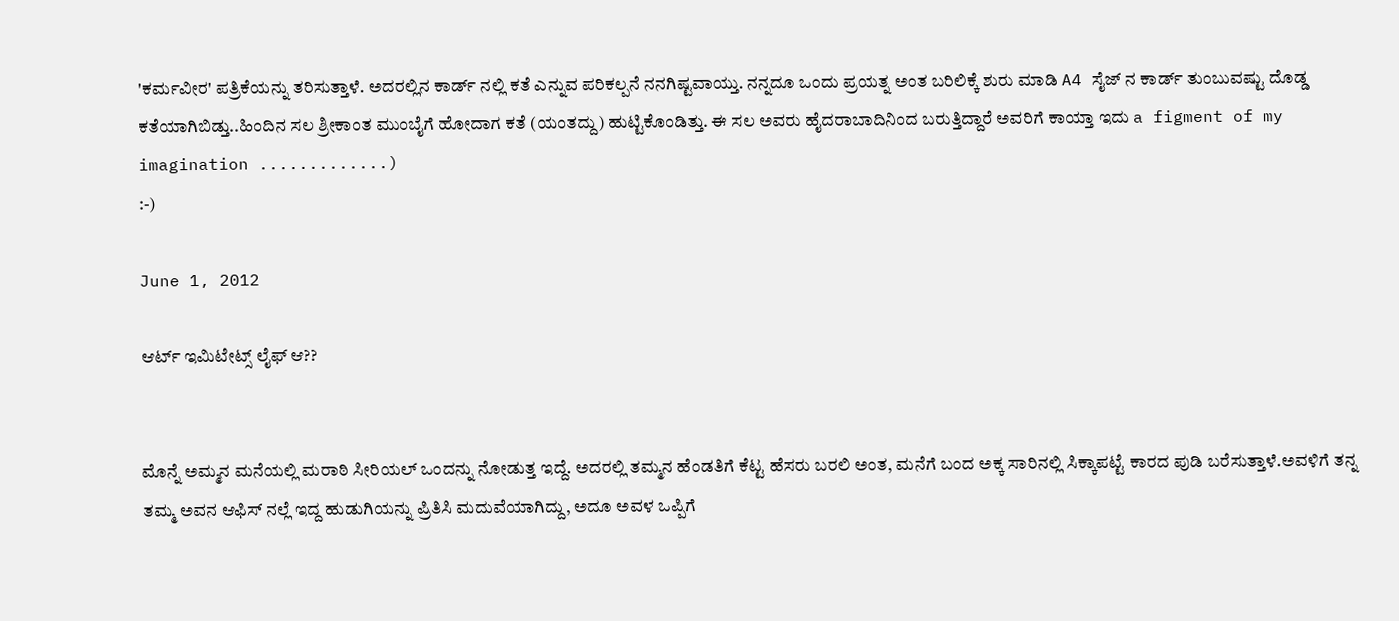'ಕರ್ಮವೀರ' ಪತ್ರಿಕೆಯನ್ನು ತರಿಸುತ್ತಾಳೆ. ಅದರಲ್ಲಿನ ಕಾರ್ಡ್ ನಲ್ಲಿ ಕತೆ ಎನ್ನುವ ಪರಿಕಲ್ಪನೆ ನನಗಿಷ್ಟವಾಯ್ತು. ನನ್ನದೂ ಒಂದು ಪ್ರಯತ್ನ ಅಂತ ಬರಿಲಿಕ್ಕೆ ಶುರು ಮಾಡಿ A4 ಸೈಜ್ ನ ಕಾರ್ಡ್ ತುಂಬುವಷ್ಟು ದೊಡ್ಡ ಕತೆಯಾಗಿಬಿಡ್ತು..ಹಿಂದಿನ ಸಲ ಶ್ರೀಕಾಂತ ಮುಂಬೈಗೆ ಹೋದಾಗ ಕತೆ (ಯಂತದ್ದು) ಹುಟ್ಟಿಕೊಂಡಿತ್ತು. ಈ ಸಲ ಅವರು ಹೈದರಾಬಾದಿನಿಂದ ಬರುತ್ತಿದ್ದಾರೆ ಅವರಿಗೆ ಕಾಯ್ತಾ ಇದು a figment of my imagination .............)
:-)

June 1, 2012

ಆರ್ಟ್ ಇಮಿಟೇಟ್ಸ್ ಲೈಫ್ ಆ??


ಮೊನ್ನೆ ಅಮ್ಮನ ಮನೆಯಲ್ಲಿ ಮರಾಠಿ ಸೀರಿಯಲ್ ಒಂದನ್ನು ನೋಡುತ್ತ ಇದ್ದೆ. ಅದರಲ್ಲಿ ತಮ್ಮನ ಹೆಂಡತಿಗೆ ಕೆಟ್ಟ ಹೆಸರು ಬರಲಿ ಅಂತ, ಮನೆಗೆ ಬಂದ ಅಕ್ಕ ಸಾರಿನಲ್ಲಿ ಸಿಕ್ಕಾಪಟ್ಟೆ ಕಾರದ ಪುಡಿ ಬರೆಸುತ್ತಾಳೆ.ಅವಳಿಗೆ ತನ್ನ ತಮ್ಮ ಅವನ ಆಫಿಸ್ ನಲ್ಲೆ ಇದ್ದ ಹುಡುಗಿಯನ್ನು ಪ್ರಿತಿಸಿ ಮದುವೆಯಾಗಿದ್ದು, ಅದೂ ಅವಳ ಒಪ್ಪಿಗೆ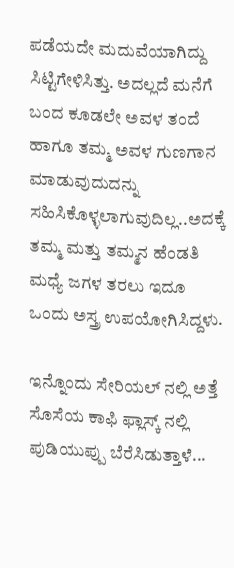ಪಡೆಯದೇ ಮದುವೆಯಾಗಿದ್ದು ಸಿಟ್ಟಿಗೇಳಿಸಿತ್ತು. ಅದಲ್ಲದೆ ಮನೆಗೆ ಬಂದ ಕೂಡಲೇ ಅವಳ ತಂದೆ ಹಾಗೂ ತಮ್ಮ ಅವಳ ಗುಣಗಾನ ಮಾಡುವುದುದನ್ನು ಸಹಿಸಿಕೊಳ್ಳಲಾಗುವುದಿಲ್ಲ..ಅದಕ್ಕೆ ತಮ್ಮ ಮತ್ತು ತಮ್ಮನ ಹೆಂಡತಿ ಮಧ್ಯೆ ಜಗಳ ತರಲು ಇದೂ ಒಂದು ಅಸ್ತ್ರ ಉಪಯೋಗಿಸಿದ್ದಳು.

ಇನ್ನೊಂದು ಸೇರಿಯಲ್ ನಲ್ಲಿ ಅತ್ತೆ ಸೊಸೆಯ ಕಾಫಿ ಫ್ಲಾಸ್ಕ್ ನಲ್ಲಿ ಪುಡಿಯುಪ್ಪು ಬೆರೆಸಿಡುತ್ತಾಳೆ...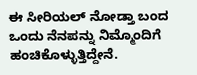ಈ ಸೀರಿಯಲ್ ನೋಡ್ತಾ ಬಂದ ಒಂದು ನೆನಪನ್ನು ನಿಮ್ಮೊಂದಿಗೆ ಹಂಚಿಕೊಳ್ಳುತ್ತಿದ್ದೇನೆ.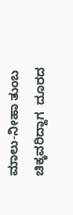ಮಾಲು-ನೀಹಾ ತುಂಬ ಚಿಕ್ಕವರಿದ್ದಾಗ  ದೂರದ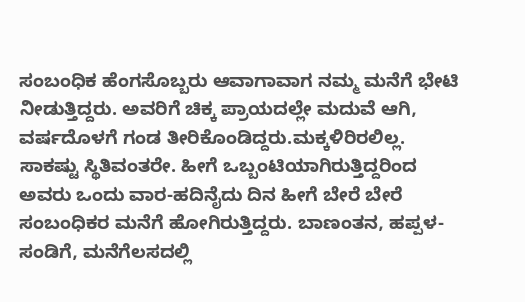ಸಂಬಂಧಿಕ ಹೆಂಗಸೊಬ್ಬರು ಆವಾಗಾವಾಗ ನಮ್ಮ ಮನೆಗೆ ಭೇಟಿ ನೀಡುತ್ತಿದ್ದರು. ಅವರಿಗೆ ಚಿಕ್ಕ ಪ್ರಾಯದಲ್ಲೇ ಮದುವೆ ಆಗಿ, ವರ್ಷದೊಳಗೆ ಗಂಡ ತೀರಿಕೊಂಡಿದ್ದರು.ಮಕ್ಕಳಿರಿರಲಿಲ್ಲ.  ಸಾಕಷ್ಟು ಸ್ಥಿತಿವಂತರೇ. ಹೀಗೆ ಒಬ್ಬಂಟಿಯಾಗಿರುತ್ತಿದ್ದರಿಂದ ಅವರು ಒಂದು ವಾರ-ಹದಿನೈದು ದಿನ ಹೀಗೆ ಬೇರೆ ಬೇರೆ ಸಂಬಂಧಿಕರ ಮನೆಗೆ ಹೋಗಿರುತ್ತಿದ್ದರು. ಬಾಣಂತನ, ಹಪ್ಪಳ-ಸಂಡಿಗೆ, ಮನೆಗೆಲಸದಲ್ಲಿ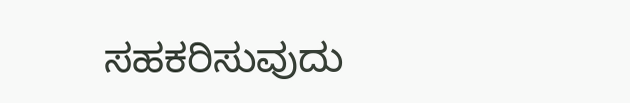ಸಹಕರಿಸುವುದು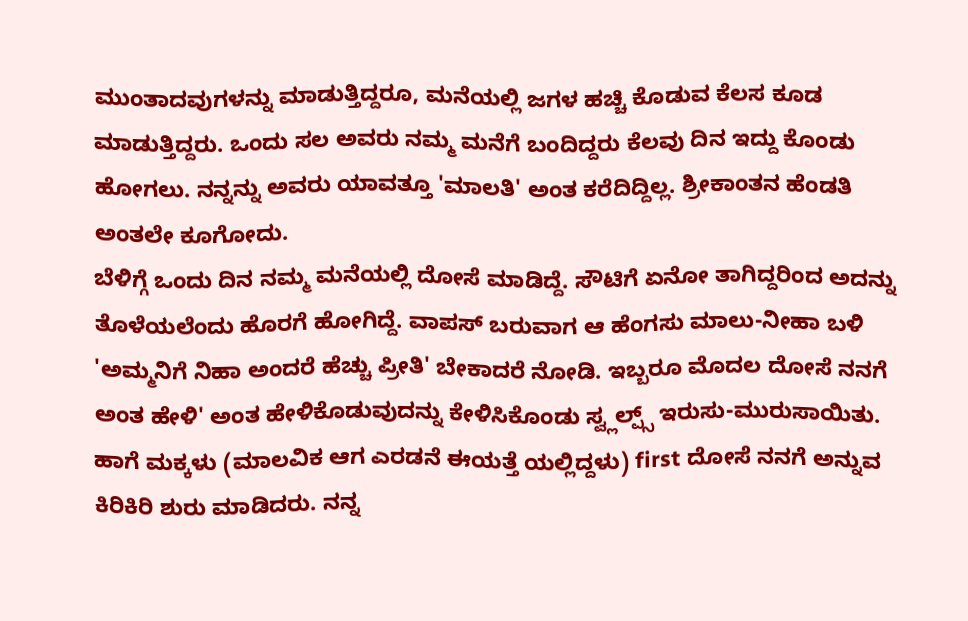ಮುಂತಾದವುಗಳನ್ನು ಮಾಡುತ್ತಿದ್ದರೂ, ಮನೆಯಲ್ಲಿ ಜಗಳ ಹಚ್ಚಿ ಕೊಡುವ ಕೆಲಸ ಕೂಡ ಮಾಡುತ್ತಿದ್ದರು. ಒಂದು ಸಲ ಅವರು ನಮ್ಮ ಮನೆಗೆ ಬಂದಿದ್ದರು ಕೆಲವು ದಿನ ಇದ್ದು ಕೊಂಡು ಹೋಗಲು. ನನ್ನನ್ನು ಅವರು ಯಾವತ್ತೂ 'ಮಾಲತಿ' ಅಂತ ಕರೆದಿದ್ದಿಲ್ಲ. ಶ್ರೀಕಾಂತನ ಹೆಂಡತಿ ಅಂತಲೇ ಕೂಗೋದು.
ಬೆಳಿಗ್ಗೆ ಒಂದು ದಿನ ನಮ್ಮ ಮನೆಯಲ್ಲಿ ದೋಸೆ ಮಾಡಿದ್ದೆ. ಸೌಟಿಗೆ ಏನೋ ತಾಗಿದ್ದರಿಂದ ಅದನ್ನು ತೊಳೆಯಲೆಂದು ಹೊರಗೆ ಹೋಗಿದ್ದೆ. ವಾಪಸ್ ಬರುವಾಗ ಆ ಹೆಂಗಸು ಮಾಲು-ನೀಹಾ ಬಳಿ 'ಅಮ್ಮನಿಗೆ ನಿಹಾ ಅಂದರೆ ಹೆಚ್ಚು ಪ್ರೀತಿ' ಬೇಕಾದರೆ ನೋಡಿ. ಇಬ್ಬರೂ ಮೊದಲ ದೋಸೆ ನನಗೆ ಅಂತ ಹೇಳಿ' ಅಂತ ಹೇಳಿಕೊಡುವುದನ್ನು ಕೇಳಿಸಿಕೊಂಡು ಸ್ವ್ಲಲ್ಪ್ಸ್ ಇರುಸು-ಮುರುಸಾಯಿತು. ಹಾಗೆ ಮಕ್ಕಳು (ಮಾಲವಿಕ ಆಗ ಎರಡನೆ ಈಯತ್ತೆ ಯಲ್ಲಿದ್ದಳು) first ದೋಸೆ ನನಗೆ ಅನ್ನುವ ಕಿರಿಕಿರಿ ಶುರು ಮಾಡಿದರು. ನನ್ನ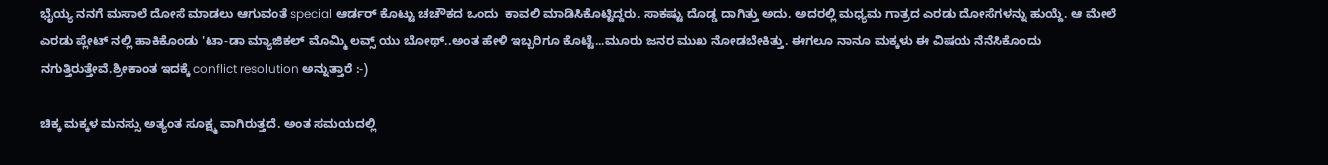ಭೈಯ್ಯ ನನಗೆ ಮಸಾಲೆ ದೋಸೆ ಮಾಡಲು ಆಗುವಂತೆ special ಆರ್ಡರ್ ಕೊಟ್ಟು ಚಚೌಕದ ಒಂದು  ಕಾವಲಿ ಮಾಡಿಸಿಕೊಟ್ಟಿದ್ದರು. ಸಾಕಷ್ಟು ದೊಡ್ಡ ದಾಗಿತ್ತು ಅದು. ಅದರಲ್ಲಿ ಮಧ್ಯಮ ಗಾತ್ರದ ಎರಡು ದೋಸೆಗಳನ್ನು ಹುಯ್ದೆ. ಆ ಮೇಲೆ ಎರಡು ಪ್ಲೇಟ್ ನಲ್ಲಿ ಹಾಕಿಕೊಂಡು 'ಟಾ-ಡಾ ಮ್ಯಾಜಿಕಲ್ ಮೊಮ್ಮಿ ಲವ್ಸ್ ಯು ಬೋಥ್..ಅಂತ ಹೇಳಿ ಇಬ್ಬರಿಗೂ ಕೊಟ್ಟೆ...ಮೂರು ಜನರ ಮುಖ ನೋಡಬೇಕಿತ್ತು. ಈಗಲೂ ನಾನೂ ಮಕ್ಕಳು ಈ ವಿಷಯ ನೆನೆಸಿಕೊಂದು  ನಗುತ್ತಿರುತ್ತೇವೆ.ಶ್ರೀಕಾಂತ ಇದಕ್ಕೆ conflict resolution ಅನ್ನುತ್ತಾರೆ :-)

ಚಿಕ್ಕ ಮಕ್ಕಳ ಮನಸ್ಸು ಅತ್ಯಂತ ಸೂಕ್ಷ್ಮ ವಾಗಿರುತ್ತದೆ. ಅಂತ ಸಮಯದಲ್ಲಿ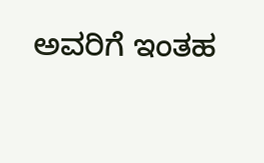ಅವರಿಗೆ ಇಂತಹ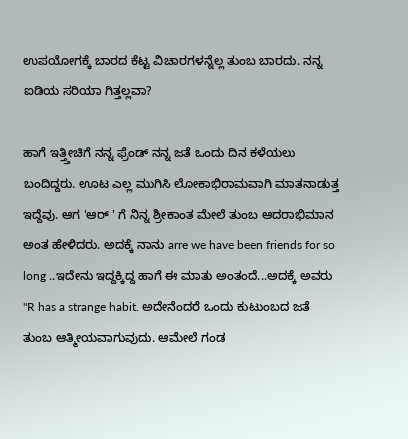ಉಪಯೋಗಕ್ಕೆ ಬಾರದ ಕೆಟ್ಟ ವಿಚಾರಗಳನ್ನೆಲ್ಲ ತುಂಬ ಬಾರದು. ನನ್ನ ಐಡಿಯ ಸರಿಯಾ ಗಿತ್ತಲ್ಲವಾ?

ಹಾಗೆ ಇತ್ತ್ತೀಚಿಗೆ ನನ್ನ ಫ್ರೆಂಡ್ ನನ್ನ ಜತೆ ಒಂದು ದಿನ ಕಳೆಯಲು ಬಂದಿದ್ದರು. ಊಟ ಎಲ್ಲ ಮುಗಿಸಿ ಲೋಕಾಭಿರಾಮವಾಗಿ ಮಾತನಾಡುತ್ತ ಇದ್ದೆವು. ಆಗ 'ಆರ್ ' ಗೆ ನಿನ್ನ ಶ್ರೀಕಾಂತ ಮೇಲೆ ತುಂಬ ಆದರಾಭಿಮಾನ ಅಂತ ಹೇಳಿದರು. ಅದಕ್ಕೆ ನಾನು arre we have been friends for so long ..ಇದೇನು ಇದ್ದಕ್ಕಿದ್ದ ಹಾಗೆ ಈ ಮಾತು ಅಂತಂದೆ...ಅದಕ್ಕೆ ಅವರು
"R has a strange habit. ಅದೇನೆಂದರೆ ಒಂದು ಕುಟುಂಬದ ಜತೆ ತುಂಬ ಆತ್ಮೀಯವಾಗುವುದು. ಆಮೇಲೆ ಗಂಡ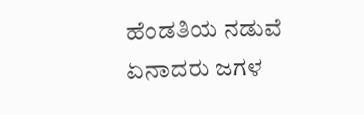ಹೆಂಡತಿಯ ನಡುವೆ ಏನಾದರು ಜಗಳ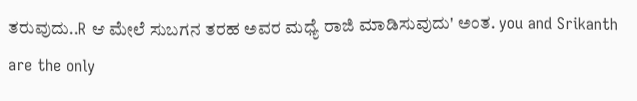ತರುವುದು..R ಆ ಮೇಲೆ ಸುಬಗನ ತರಹ ಅವರ ಮಧ್ಯೆ ರಾಜಿ ಮಾಡಿಸುವುದು' ಅಂತ. you and Srikanth are the only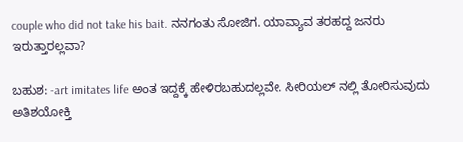couple who did not take his bait. ನನಗಂತು ಸೋಜಿಗ. ಯಾವ್ಯಾವ ತರಹದ್ದ ಜನರು ಇರುತ್ತಾರಲ್ಲವಾ?

ಬಹುಶ: -art imitates life ಅಂತ ಇದ್ದಕ್ಕೆ ಹೇಳಿರಬಹುದಲ್ಲವೇ. ಸೀರಿಯಲ್ ನಲ್ಲಿ ತೋರಿಸುವುದು ಅತಿಶಯೋಕ್ತಿ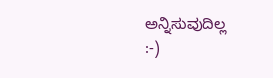ಅನ್ನಿಸುವುದಿಲ್ಲ
:-)